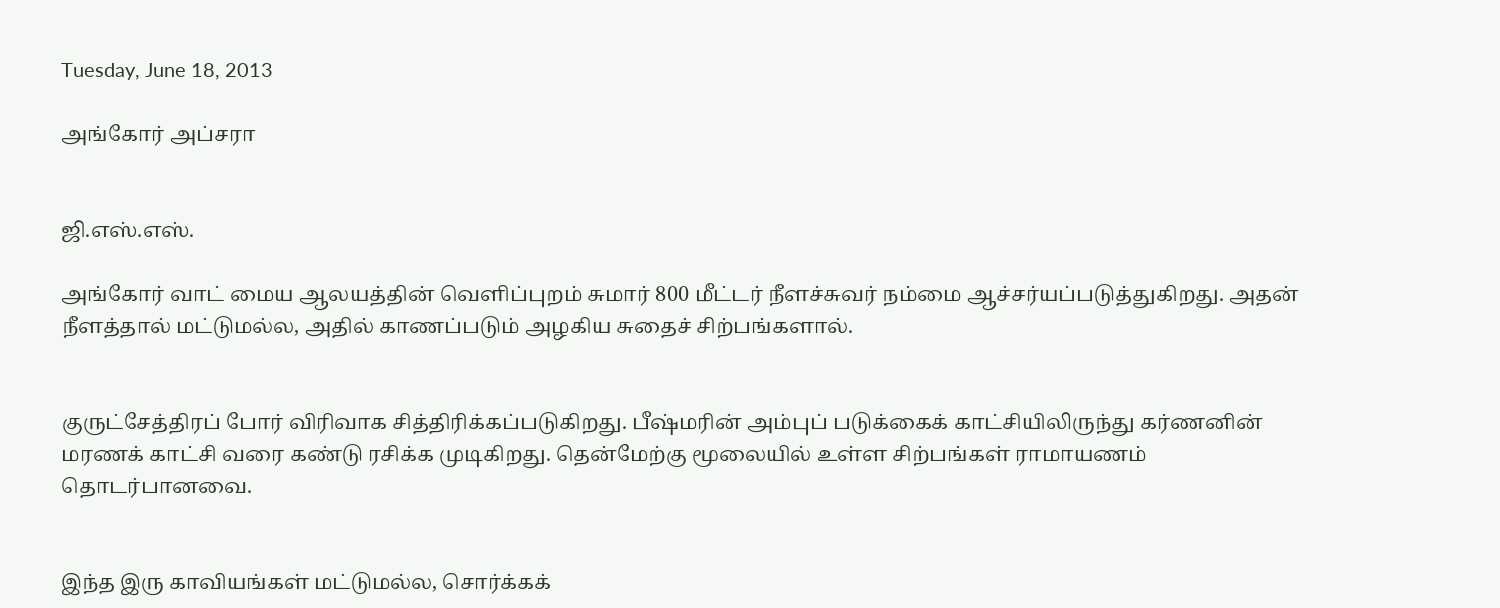Tuesday, June 18, 2013

அங்கோர் அப்சரா


ஜி.எஸ்.எஸ்.

அங்கோர் வாட் மைய ஆலயத்தின் வெளிப்புறம் சுமார் 800 மீட்டர் நீளச்சுவர் நம்மை ஆச்சர்யப்படுத்துகிறது. அதன் நீளத்தால் மட்டுமல்ல, அதில் காணப்படும் அழகிய சுதைச் சிற்பங்களால்.


குருட்சேத்திரப் போர் விரிவாக சித்திரிக்கப்படுகிறது. பீஷ்மரின் அம்புப் படுக்கைக் காட்சியிலிருந்து கர்ணனின் மரணக் காட்சி வரை கண்டு ரசிக்க முடிகிறது. தென்மேற்கு மூலையில் உள்ள சிற்பங்கள் ராமாயணம் தொடர்பானவை.


இந்த இரு காவியங்கள் மட்டுமல்ல, சொர்க்கக்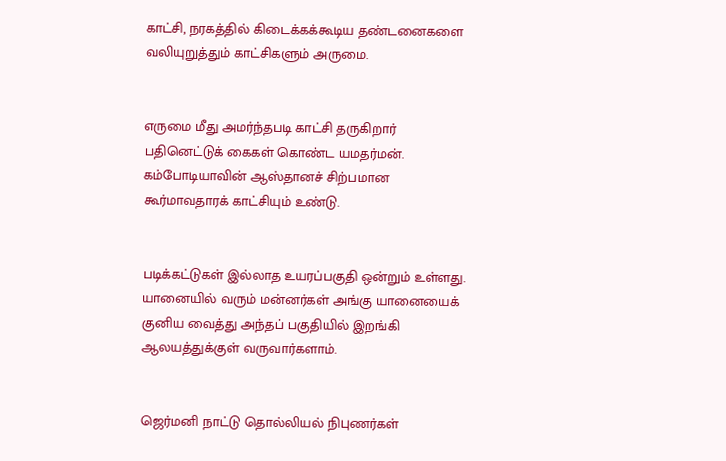காட்சி, நரகத்தில் கிடைக்கக்கூடிய தண்டனைகளை வலியுறுத்தும் காட்சிகளும் அருமை.


எருமை மீது அமர்ந்தபடி காட்சி தருகிறார் பதினெட்டுக் கைகள் கொண்ட யமதர்மன். கம்போடியாவின் ஆஸ்தானச் சிற்பமான கூர்மாவதாரக் காட்சியும் உண்டு.


படிக்கட்டுகள் இல்லாத உயரப்பகுதி ஒன்றும் உள்ளது. யானையில் வரும் மன்னர்கள் அங்கு யானையைக் குனிய வைத்து அந்தப் பகுதியில் இறங்கி ஆலயத்துக்குள் வருவார்களாம்.


ஜெர்மனி நாட்டு தொல்லியல் நிபுணர்கள்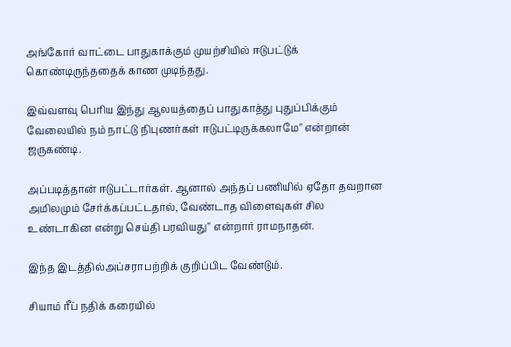அங்கோர் வாட்டை பாதுகாக்கும் முயற்சியில் ஈடுபட்டுக் கொண்டிருந்ததைக் காண முடிந்தது.

இவ்வளவு பெரிய இந்து ஆலயத்தைப் பாதுகாத்து புதுப்பிக்கும் வேலையில் நம் நாட்டு நிபுணர்கள் ஈடுபட்டிருக்கலாமே" என்றான் ஜருகண்டி.

அப்படித்தான் ஈடுபட்டார்கள். ஆனால் அந்தப் பணியில் ஏதோ தவறான அமிலமும் சேர்க்கப்பட்டதால், வேண்டாத விளைவுகள் சில உண்டாகின என்று செய்தி பரவியது" என்றார் ராமநாதன்.

இந்த இடத்தில்அப்சராபற்றிக் குறிப்பிட வேண்டும்.

சியாம் ரீப் நதிக் கரையில்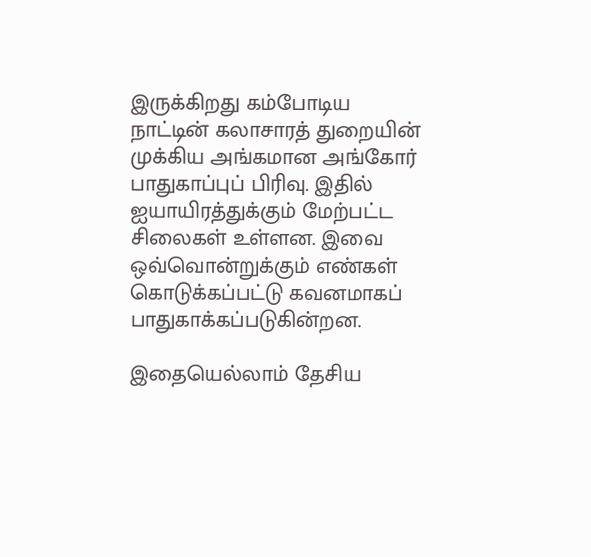இருக்கிறது கம்போடிய நாட்டின் கலாசாரத் துறையின் முக்கிய அங்கமான அங்கோர் பாதுகாப்புப் பிரிவு. இதில் ஐயாயிரத்துக்கும் மேற்பட்ட சிலைகள் உள்ளன. இவை ஒவ்வொன்றுக்கும் எண்கள் கொடுக்கப்பட்டு கவனமாகப் பாதுகாக்கப்படுகின்றன.

இதையெல்லாம் தேசிய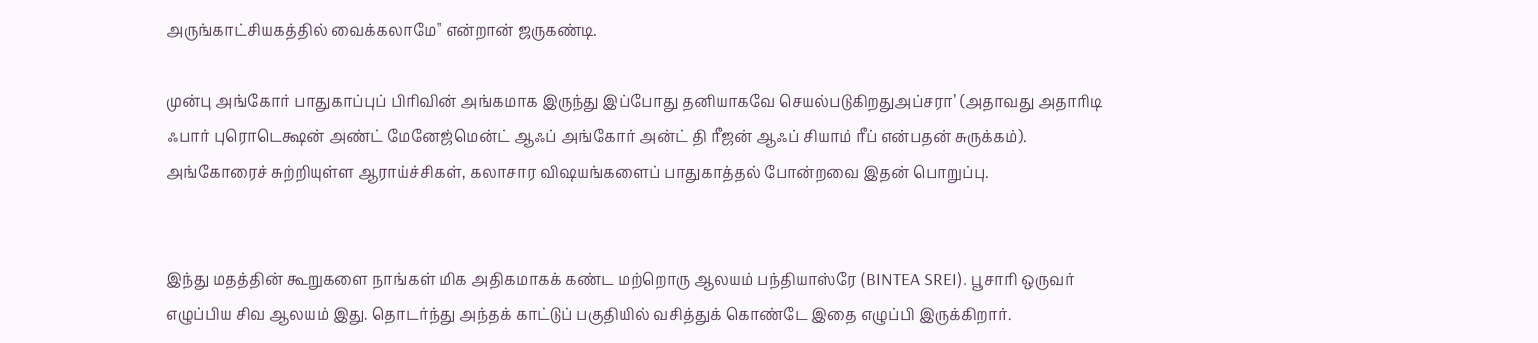அருங்காட்சியகத்தில் வைக்கலாமே" என்றான் ஜருகண்டி.

முன்பு அங்கோர் பாதுகாப்புப் பிரிவின் அங்கமாக இருந்து இப்போது தனியாகவே செயல்படுகிறதுஅப்சரா’ (அதாவது அதாரிடி ஃபார் புரொடெக்ஷன் அண்ட் மேனேஜ்மென்ட் ஆஃப் அங்கோர் அன்ட் தி ரீஜன் ஆஃப் சியாம் ரீப் என்பதன் சுருக்கம்). அங்கோரைச் சுற்றியுள்ள ஆராய்ச்சிகள், கலாசார விஷயங்களைப் பாதுகாத்தல் போன்றவை இதன் பொறுப்பு.


இந்து மதத்தின் கூறுகளை நாங்கள் மிக அதிகமாகக் கண்ட மற்றொரு ஆலயம் பந்தியாஸ்ரே (BINTEA SREI). பூசாரி ஒருவர் எழுப்பிய சிவ ஆலயம் இது. தொடர்ந்து அந்தக் காட்டுப் பகுதியில் வசித்துக் கொண்டே இதை எழுப்பி இருக்கிறார்.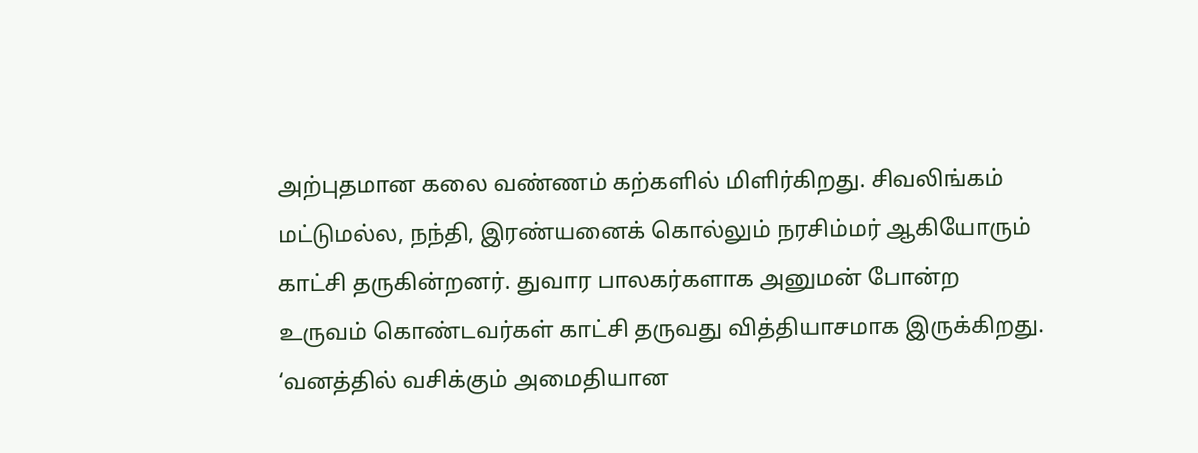அற்புதமான கலை வண்ணம் கற்களில் மிளிர்கிறது. சிவலிங்கம் மட்டுமல்ல, நந்தி, இரண்யனைக் கொல்லும் நரசிம்மர் ஆகியோரும் காட்சி தருகின்றனர். துவார பாலகர்களாக அனுமன் போன்ற உருவம் கொண்டவர்கள் காட்சி தருவது வித்தியாசமாக இருக்கிறது. ‘வனத்தில் வசிக்கும் அமைதியான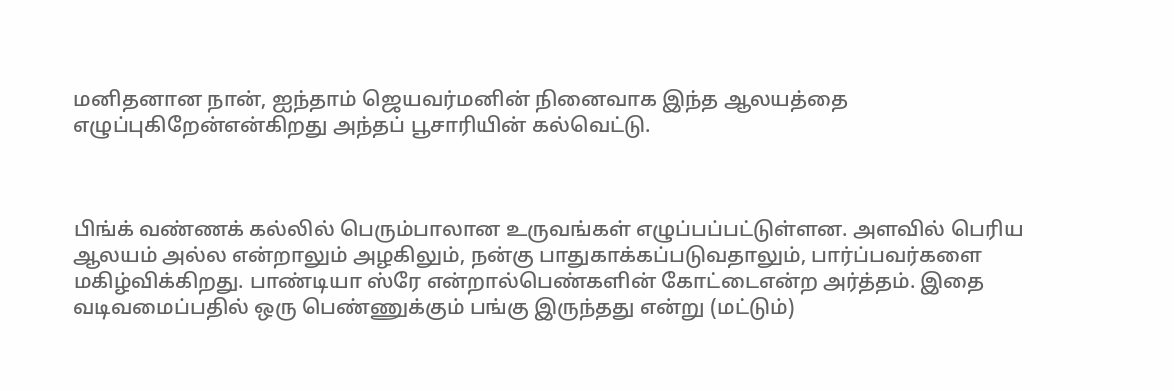மனிதனான நான், ஐந்தாம் ஜெயவர்மனின் நினைவாக இந்த ஆலயத்தை எழுப்புகிறேன்என்கிறது அந்தப் பூசாரியின் கல்வெட்டு.



பிங்க் வண்ணக் கல்லில் பெரும்பாலான உருவங்கள் எழுப்பப்பட்டுள்ளன. அளவில் பெரிய ஆலயம் அல்ல என்றாலும் அழகிலும், நன்கு பாதுகாக்கப்படுவதாலும், பார்ப்பவர்களை மகிழ்விக்கிறது. பாண்டியா ஸ்ரே என்றால்பெண்களின் கோட்டைஎன்ற அர்த்தம். இதை வடிவமைப்பதில் ஒரு பெண்ணுக்கும் பங்கு இருந்தது என்று (மட்டும்)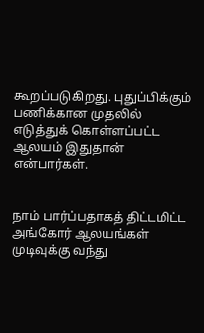கூறப்படுகிறது. புதுப்பிக்கும் பணிக்கான முதலில் எடுத்துக் கொள்ளப்பட்ட ஆலயம் இதுதான் என்பார்கள்.


நாம் பார்ப்பதாகத் திட்டமிட்ட அங்கோர் ஆலயங்கள் முடிவுக்கு வந்து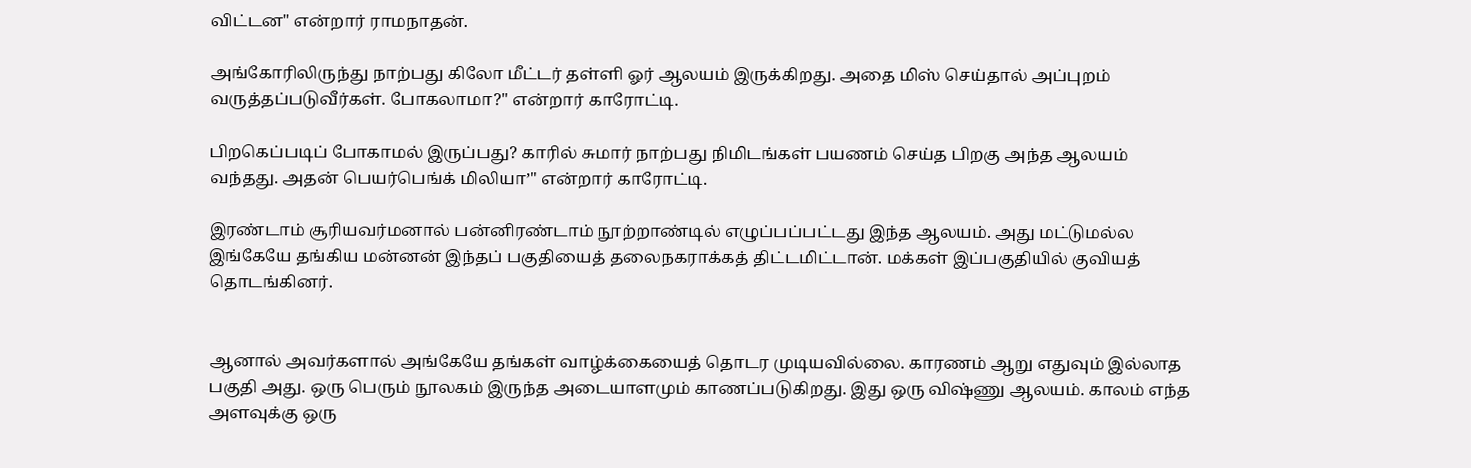விட்டன" என்றார் ராமநாதன்.

அங்கோரிலிருந்து நாற்பது கிலோ மீட்டர் தள்ளி ஓர் ஆலயம் இருக்கிறது. அதை மிஸ் செய்தால் அப்புறம் வருத்தப்படுவீர்கள். போகலாமா?" என்றார் காரோட்டி.

பிறகெப்படிப் போகாமல் இருப்பது? காரில் சுமார் நாற்பது நிமிடங்கள் பயணம் செய்த பிறகு அந்த ஆலயம் வந்தது. அதன் பெயர்பெங்க் மிலியா’" என்றார் காரோட்டி.

இரண்டாம் சூரியவர்மனால் பன்னிரண்டாம் நூற்றாண்டில் எழுப்பப்பட்டது இந்த ஆலயம். அது மட்டுமல்ல இங்கேயே தங்கிய மன்னன் இந்தப் பகுதியைத் தலைநகராக்கத் திட்டமிட்டான். மக்கள் இப்பகுதியில் குவியத் தொடங்கினர்.


ஆனால் அவர்களால் அங்கேயே தங்கள் வாழ்க்கையைத் தொடர முடியவில்லை. காரணம் ஆறு எதுவும் இல்லாத பகுதி அது. ஒரு பெரும் நூலகம் இருந்த அடையாளமும் காணப்படுகிறது. இது ஒரு விஷ்ணு ஆலயம். காலம் எந்த அளவுக்கு ஒரு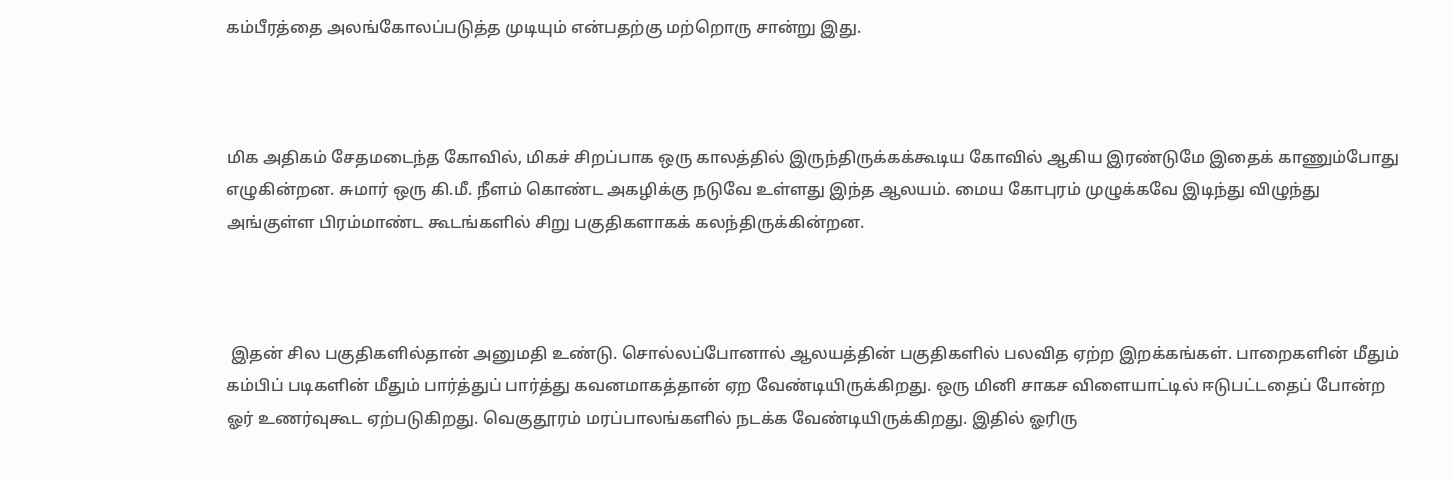கம்பீரத்தை அலங்கோலப்படுத்த முடியும் என்பதற்கு மற்றொரு சான்று இது.



மிக அதிகம் சேதமடைந்த கோவில், மிகச் சிறப்பாக ஒரு காலத்தில் இருந்திருக்கக்கூடிய கோவில் ஆகிய இரண்டுமே இதைக் காணும்போது எழுகின்றன. சுமார் ஒரு கி.மீ. நீளம் கொண்ட அகழிக்கு நடுவே உள்ளது இந்த ஆலயம். மைய கோபுரம் முழுக்கவே இடிந்து விழுந்து அங்குள்ள பிரம்மாண்ட கூடங்களில் சிறு பகுதிகளாகக் கலந்திருக்கின்றன.



 இதன் சில பகுதிகளில்தான் அனுமதி உண்டு. சொல்லப்போனால் ஆலயத்தின் பகுதிகளில் பலவித ஏற்ற இறக்கங்கள். பாறைகளின் மீதும் கம்பிப் படிகளின் மீதும் பார்த்துப் பார்த்து கவனமாகத்தான் ஏற வேண்டியிருக்கிறது. ஒரு மினி சாகச விளையாட்டில் ஈடுபட்டதைப் போன்ற ஓர் உணர்வுகூட ஏற்படுகிறது. வெகுதூரம் மரப்பாலங்களில் நடக்க வேண்டியிருக்கிறது. இதில் ஓரிரு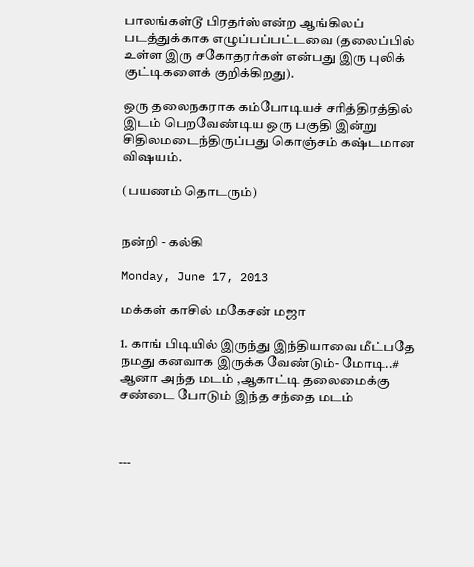பாலங்கள்டூ பிரதர்ஸ்என்ற ஆங்கிலப் படத்துக்காக எழுப்பப்பட்டவை (தலைப்பில் உள்ள இரு சகோதரர்கள் என்பது இரு புலிக் குட்டிகளைக் குறிக்கிறது).

ஒரு தலைநகராக கம்போடியச் சரித்திரத்தில் இடம் பெறவேண்டிய ஒரு பகுதி இன்று சிதிலமடைந்திருப்பது கொஞ்சம் கஷ்டமான விஷயம்.

(பயணம் தொடரும்)


நன்றி - கல்கி

Monday, June 17, 2013

மக்கள் காசில் மகேசன் மஜா

1. காங் பிடியில் இருந்து இந்தியாவை மீட்பதே நமது கனவாக இருக்க வேண்டும்- மோடி..# ஆனா அந்த மடம் ,ஆகாட்டி தலைமைக்கு சண்டை போடும் இந்த சந்தை மடம்



---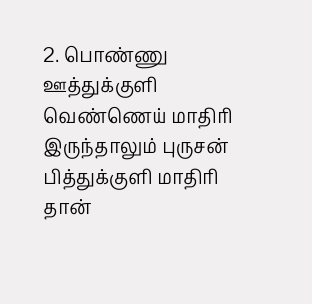2. பொண்ணு ஊத்துக்குளி வெண்ணெய் மாதிரி இருந்தாலும் புருசன் பித்துக்குளி மாதிரி தான்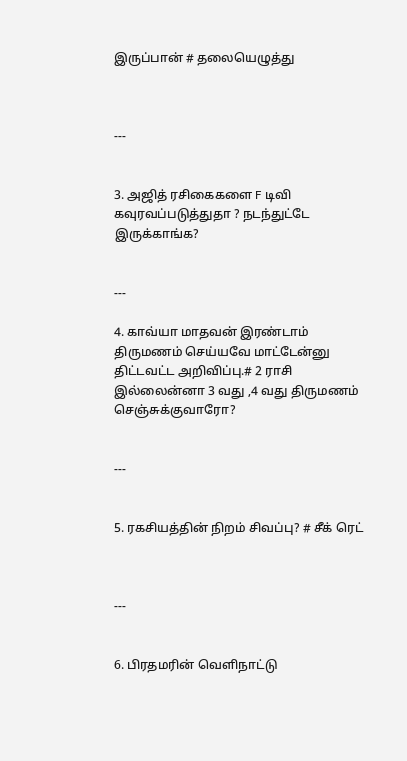இருப்பான் # தலையெழுத்து



---


3. அஜித் ரசிகைகளை F டிவி கவுரவப்படுத்துதா ? நடந்துட்டே இருக்காங்க?


---

4. காவ்யா மாதவன் இரண்டாம் திருமணம் செய்யவே மாட்டேன்னு திட்டவட்ட அறிவிப்பு.# 2 ராசி இல்லைன்னா 3 வது ,4 வது திருமணம் செஞ்சுக்குவாரோ?


---


5. ரகசியத்தின் நிறம் சிவப்பு? # சீக் ரெட்



---


6. பிரதமரின் வெளிநாட்டு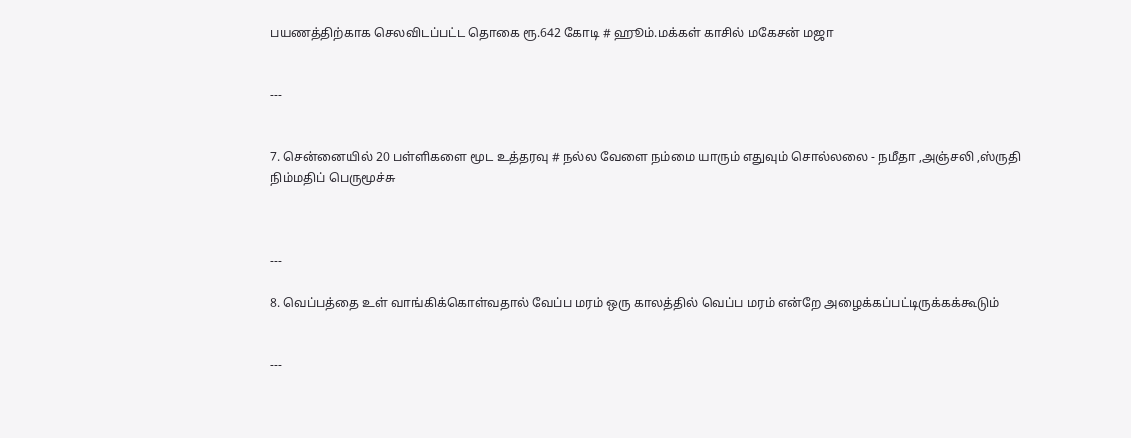பயணத்திற்காக செலவிடப்பட்ட தொகை ரூ.642 கோடி # ஹூம்.மக்கள் காசில் மகேசன் மஜா


---


7. சென்னையில் 20 பள்ளிகளை மூட உத்தரவு # நல்ல வேளை நம்மை யாரும் எதுவும் சொல்லலை - நமீதா ,அஞ்சலி ,ஸ்ருதி நிம்மதிப் பெருமூச்சு



---

8. வெப்பத்தை உள் வாங்கிக்கொள்வதால் வேப்ப மரம் ஒரு காலத்தில் வெப்ப மரம் என்றே அழைக்கப்பட்டிருக்கக்கூடும்


---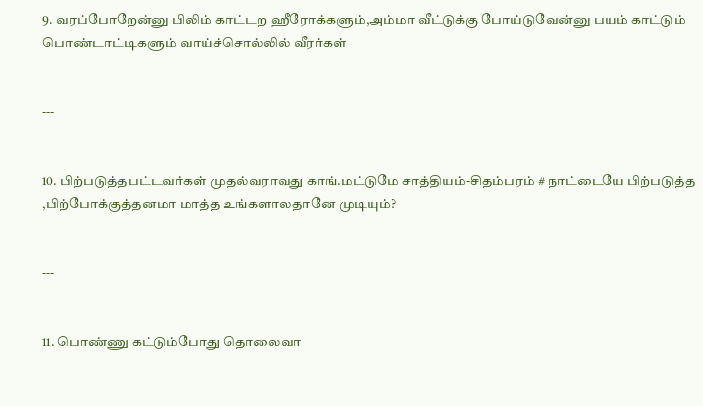9. வரப்போறேன்னு பிலிம் காட்டற ஹீரோக்களும்,அம்மா வீட்டுக்கு போய்டுவேன்னு பயம் காட்டும் பொண்டாட்டிகளும் வாய்ச்சொல்லில் வீரர்கள்


---


10. பிற்படுத்தபட்டவர்கள் முதல்வராவது காங்.மட்டுமே சாத்தியம்-சிதம்பரம் # நாட்டையே பிற்படுத்த ,பிற்போக்குத்தனமா மாத்த உங்களாலதானே முடியும்?


---


11. பொண்ணு கட்டும்போது தொலைவா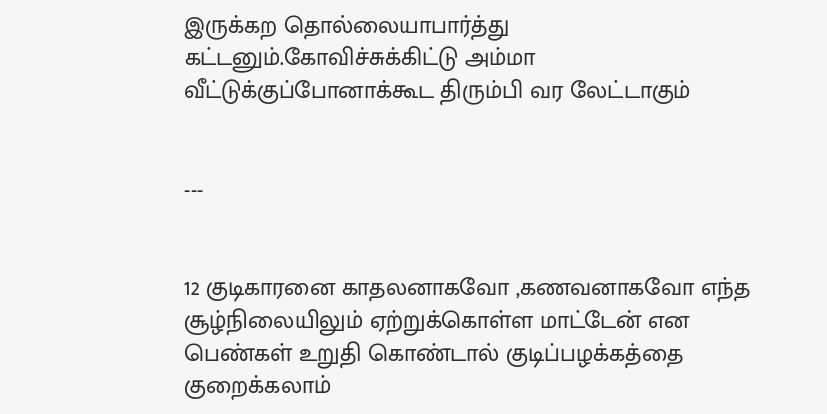இருக்கற தொல்லையாபார்த்து கட்டனும்.கோவிச்சுக்கிட்டு அம்மா வீட்டுக்குப்போனாக்கூட திரும்பி வர லேட்டாகும்


---


12 குடிகாரனை காதலனாகவோ ,கணவனாகவோ எந்த சூழ்நிலையிலும் ஏற்றுக்கொள்ள மாட்டேன் என பெண்கள் உறுதி கொண்டால் குடிப்பழக்கத்தை குறைக்கலாம்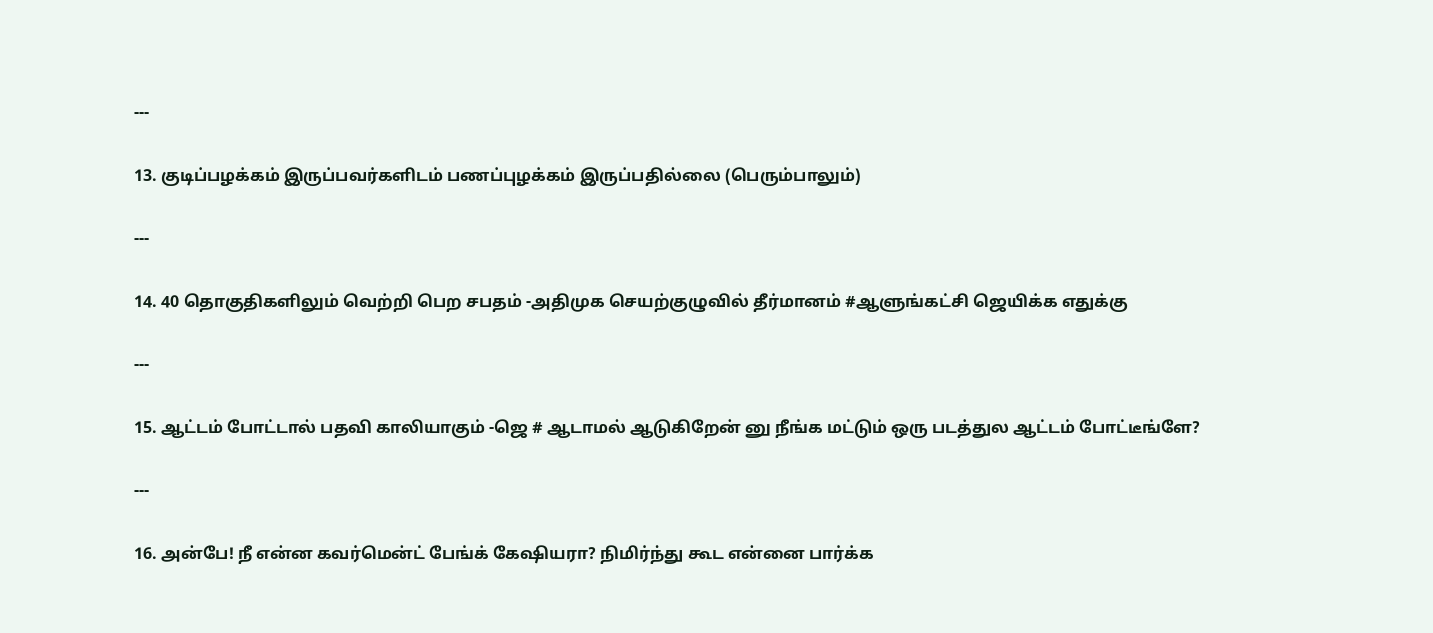---


13. குடிப்பழக்கம் இருப்பவர்களிடம் பணப்புழக்கம் இருப்பதில்லை (பெரும்பாலும்)


---


14. 40 தொகுதிகளிலும் வெற்றி பெற சபதம் -அதிமுக செயற்குழுவில் தீர்மானம் #ஆளுங்கட்சி ஜெயிக்க எதுக்கு


---


15. ஆட்டம் போட்டால் பதவி காலியாகும் -ஜெ # ஆடாமல் ஆடுகிறேன் னு நீங்க மட்டும் ஒரு படத்துல ஆட்டம் போட்டீங்ளே?


---


16. அன்பே! நீ என்ன கவர்மென்ட் பேங்க் கேஷியரா? நிமிர்ந்து கூட என்னை பார்க்க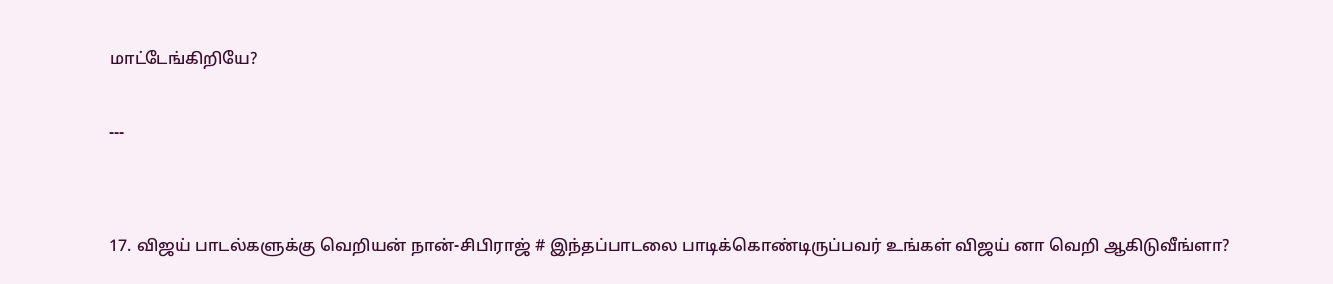மாட்டேங்கிறியே?

---


17. விஜய் பாடல்களுக்கு வெறியன் நான்-சிபிராஜ் # இந்தப்பாடலை பாடிக்கொண்டிருப்பவர் உங்கள் விஜய் னா வெறி ஆகிடுவீங்ளா?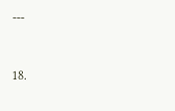---


18.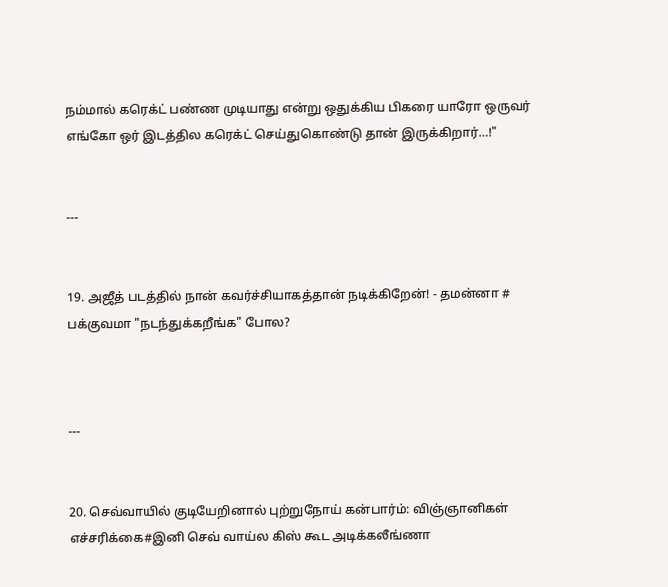நம்மால் கரெக்ட் பண்ண முடியாது என்று ஒதுக்கிய பிகரை யாரோ ஒருவர் எங்கோ ஒர் இடத்தில கரெக்ட் செய்துகொண்டு தான் இருக்கிறார்…!"


---


19. அஜீத் படத்தில் நான் கவர்ச்சியாகத்தான் நடிக்கிறேன்! - தமன்னா # பக்குவமா "நடந்துக்கறீங்க" போல?



---


20. செவ்வாயில் குடியேறினால் புற்றுநோய் கன்பார்ம்: விஞ்ஞானிகள் எச்சரிக்கை#இனி செவ் வாய்ல கிஸ் கூட அடிக்கலீங்ணா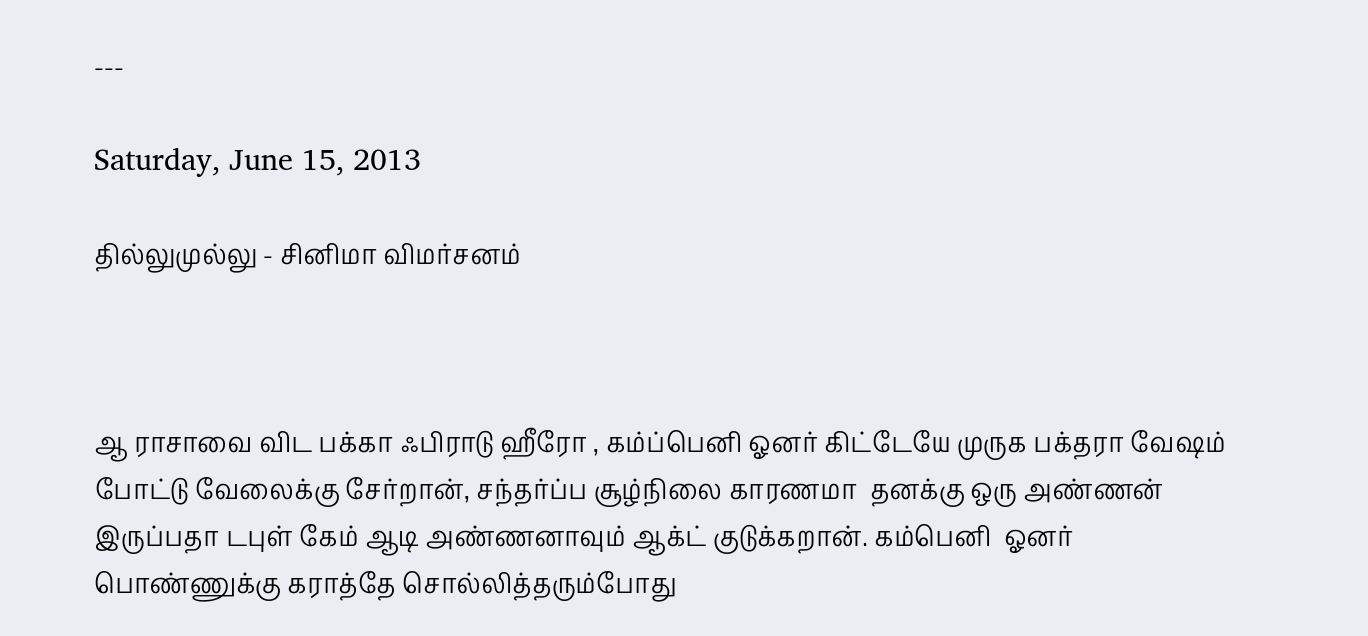---

Saturday, June 15, 2013

தில்லுமுல்லு - சினிமா விமர்சனம்



ஆ ராசாவை விட பக்கா ஃபிராடு ஹீரோ , கம்ப்பெனி ஓனர் கிட்டேயே முருக பக்தரா வேஷம் போட்டு வேலைக்கு சேர்றான், சந்தர்ப்ப சூழ்நிலை காரணமா  தனக்கு ஒரு அண்ணன் இருப்பதா டபுள் கேம் ஆடி அண்ணனாவும் ஆக்ட் குடுக்கறான். கம்பெனி  ஓனர் பொண்ணுக்கு கராத்தே சொல்லித்தரும்போது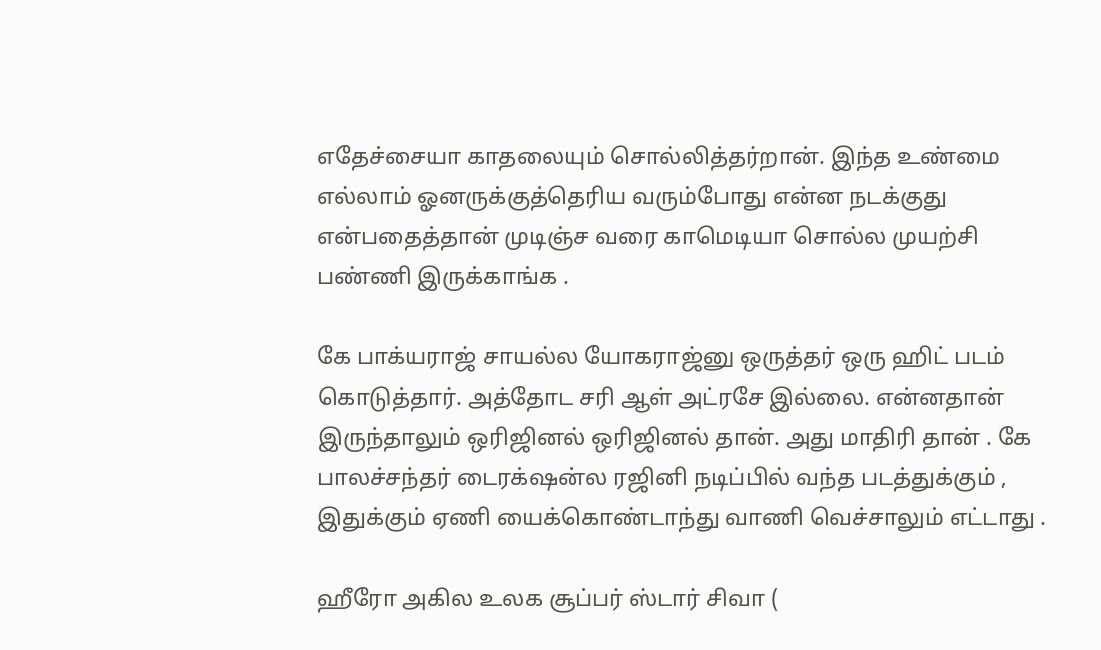எதேச்சையா காதலையும் சொல்லித்தர்றான். இந்த உண்மை எல்லாம் ஓனருக்குத்தெரிய வரும்போது என்ன நடக்குது என்பதைத்தான் முடிஞ்ச வரை காமெடியா சொல்ல முயற்சி பண்ணி இருக்காங்க .

கே பாக்யராஜ் சாயல்ல யோகராஜ்னு ஒருத்தர் ஒரு ஹிட் படம் கொடுத்தார். அத்தோட சரி ஆள் அட்ரசே இல்லை. என்னதான் இருந்தாலும் ஒரிஜினல் ஒரிஜினல் தான். அது மாதிரி தான் . கே பாலச்சந்தர் டைரக்‌ஷன்ல ரஜினி நடிப்பில் வந்த படத்துக்கும் , இதுக்கும் ஏணி யைக்கொண்டாந்து வாணி வெச்சாலும் எட்டாது .

ஹீரோ அகில உலக சூப்பர் ஸ்டார் சிவா (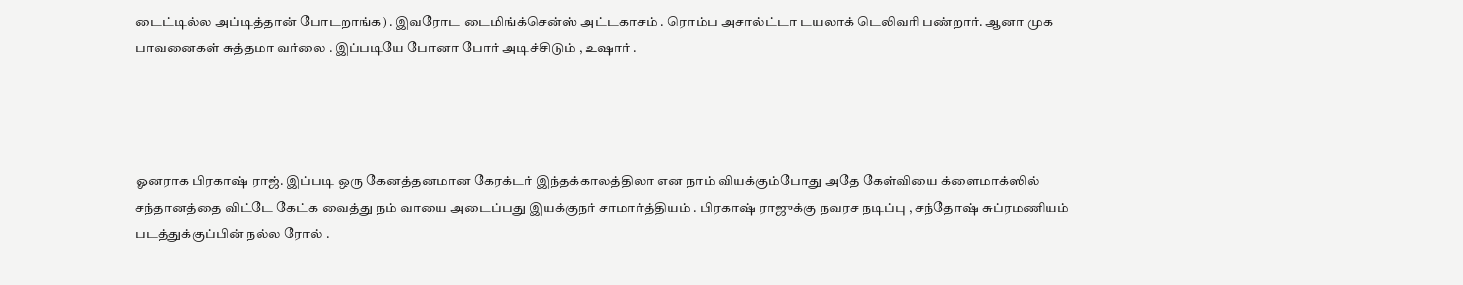டைட்டில்ல அப்டித்தான் போடறாங்க) . இவரோட டைமிங்க்சென்ஸ் அட்டகாசம் . ரொம்ப அசால்ட்டா டயலாக் டெலிவரி பண்றார். ஆனா முக பாவனைகள் சுத்தமா வர்லை . இப்படியே போனா போர் அடிச்சிடும் , உஷார் .




ஓனராக பிரகாஷ் ராஜ். இப்படி ஒரு கேனத்தனமான கேரக்டர் இந்தக்காலத்திலா என நாம் வியக்கும்போது அதே கேள்வியை க்ளைமாக்ஸில் சந்தானத்தை விட்டே கேட்க வைத்து நம் வாயை அடைப்பது இயக்குநர் சாமார்த்தியம் . பிரகாஷ் ராஜுக்கு நவரச நடிப்பு , சந்தோஷ் சுப்ரமணியம் படத்துக்குப்பின் நல்ல ரோல் .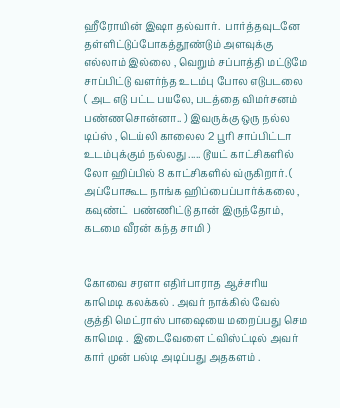ஹீரோயின் இஷா தல்வார்.  பார்த்தவுடனே தள்ளிட்டுப்போகத்தூண்டும் அளவுக்கு எல்லாம் இல்லை , வெறும் சப்பாத்தி மட்டுமே சாப்பிட்டு வளர்ந்த உடம்பு போல எடுபடலை ( அட எடு பட்ட பயலே, படத்தை விமர்சனம் பண்ணசொன்னா.. ) இவருக்கு ஒரு நல்ல டிப்ஸ் , டெய்லி காலைல 2 பூரி சாப்பிட்டா  உடம்புக்கும் நல்லது ..... டூயட் காட்சிகளில் லோ ஹிப்பில் 8 காட்சிகளில் வ்ருகிறார். ( அப்போகூட நாங்க ஹிப்பைப்பார்க்கலை , கவுண்ட்  பண்ணிட்டு தான் இருந்தோம், கடமை வீரன் கந்த சாமி )


கோவை சரளா எதிர்பாராத ஆச்சரிய காமெடி கலக்கல் . அவர் நாக்கில் வேல் குத்தி மெட்ராஸ் பாஷையை மறைப்பது செம காமெடி .  இடைவேளை ட்விஸ்ட்டில் அவர் கார் முன் பல்டி அடிப்பது அதகளம் .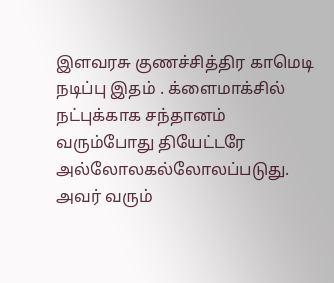இளவரசு குணச்சித்திர காமெடி நடிப்பு இதம் . க்ளைமாக்சில் நட்புக்காக சந்தானம் வரும்போது தியேட்டரே அல்லோலகல்லோலப்படுது. அவர் வரும்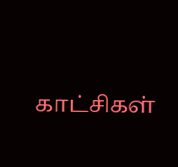காட்சிகள்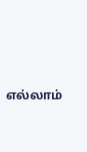எல்லாம்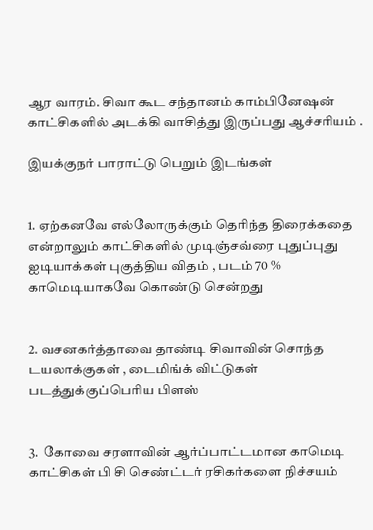ஆர வாரம். சிவா கூட சந்தானம் காம்பினேஷன் காட்சிகளில் அடக்கி வாசித்து இருப்பது ஆச்சரியம் .

இயக்குநர் பாராட்டு பெறும் இடங்கள்


1. ஏற்கனவே எல்லோருக்கும் தெரிந்த திரைக்கதை என்றாலும் காட்சிகளில் முடிஞ்சவ்ரை புதுப்புது ஐடியாக்கள் புகுத்திய விதம் , படம் 70 % காமெடியாகவே கொண்டு சென்றது


2. வசனகர்த்தாவை தாண்டி சிவாவின் சொந்த டயலாக்குகள் , டைமிங்க் விட்டுகள் படத்துக்குப்பெரிய பிளஸ்


3.  கோவை சரளாவின் ஆர்ப்பாட்டமான காமெடி காட்சிகள் பி சி செண்ட்டர் ரசிகர்களை நிச்சயம்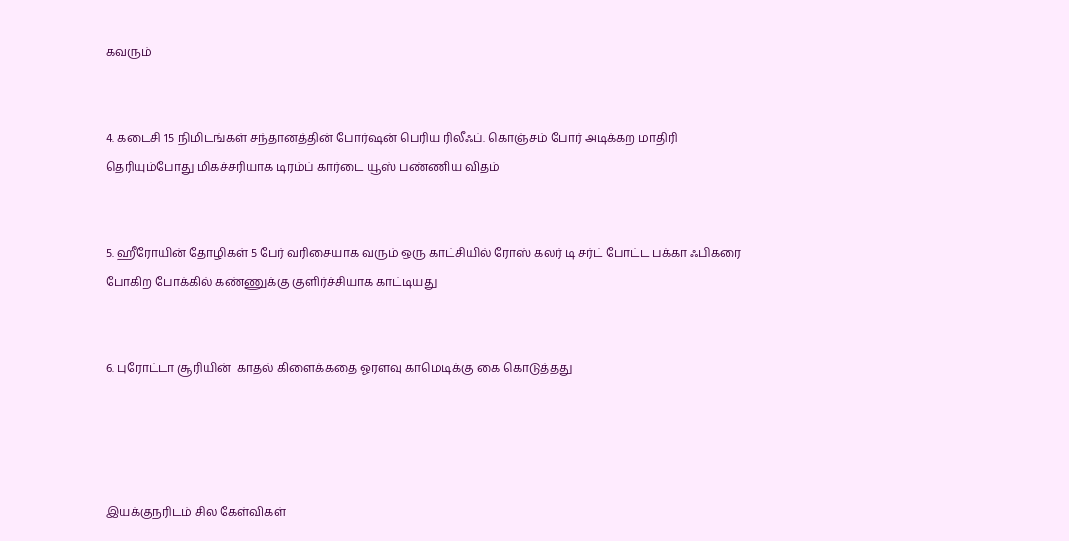கவரும்


4. கடைசி 15 நிமிடங்கள் சந்தானத்தின் போர்ஷன் பெரிய ரிலீஃப். கொஞ்சம் போர் அடிக்கற மாதிரி தெரியும்போது மிகச்சரியாக டிரம்ப் கார்டை யூஸ் பண்ணிய விதம்


5. ஹீரோயின் தோழிகள் 5 பேர் வரிசையாக வரும் ஒரு காட்சியில் ரோஸ் கலர் டி சர்ட் போட்ட பக்கா ஃபிகரை போகிற போக்கில் கண்ணுக்கு குளிர்ச்சியாக காட்டியது


6. புரோட்டா சூரியின்  காதல் கிளைக்கதை ஓரளவு காமெடிக்கு கை கொடுத்தது




இயக்குநரிடம் சில கேள்விகள்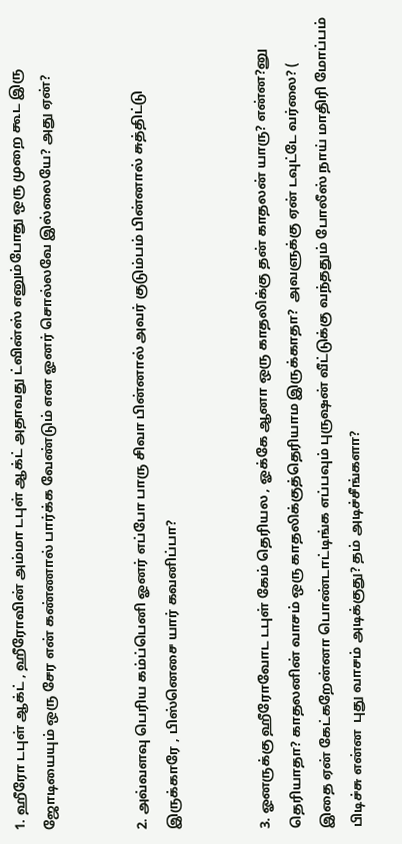1. ஹீரோ டபுள் ஆக்ட் , ஹீரோவின் அம்மா டபுள் ஆக்ட் அதாவது ட்வின்ஸ் எனும்போது ஒரு முறை கூட இரு ஜோடியையும் ஒரு சேர என் கண்ணால் பார்க்க வேண்டும் என ஓனர் சொல்லவே இல்லையே? அது ஏன்?


2. அவ்வளவு பெரிய கம்ப்பெனி ஓனர் எப்போ பாரு சிவா பின்னால் அவர் குடும்பம் பின்னால் சுத்திட்டு இருக்காரே , பிஸ்னெசை யார் கவனிப்பா?


3. ஓனருக்கு ஹீரோவோட டபுள் கேம் தெரியல , ஓக்கே ஆனா ஒரு காதலிக்கு தன் காதலன் யாரு? என்ன?னு தெரியாதா? காதலனின் வாசம் ஒரு காதலிக்குத்தெரியாம இருக்காதா?  அவளுக்கு ஏன் டவுட்டே வர்லை? ( இதை ஏன் கேட்கறேன்னா பொண்டாட்டிங்க எப்பவும் புருஷன் வீட்டுக்கு வந்ததும் போலீஸ் நாய் மாதிரி மோப்பம் பிடிச்சு என்ன  புது வாசம் அடிக்குது? தம் அடிச்சீங்களா?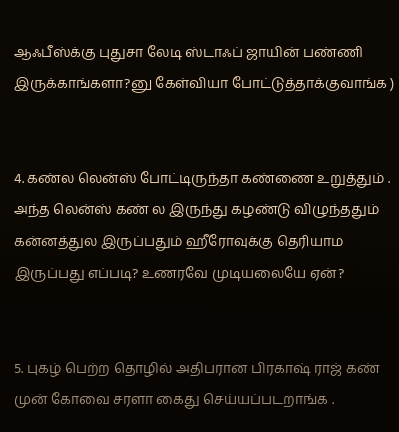ஆஃபீஸ்க்கு புதுசா லேடி ஸ்டாஃப் ஜாயின் பண்ணி இருக்காங்களா?னு கேள்வியா போட்டுத்தாக்குவாங்க )


4. கண்ல லென்ஸ் போட்டிருந்தா கண்ணை உறுத்தும் . அந்த லென்ஸ் கண் ல இருந்து கழண்டு விழுந்ததும் கன்னத்துல இருப்பதும் ஹீரோவுக்கு தெரியாம இருப்பது எப்படி? உணரவே முடியலையே ஏன்?


5. புகழ் பெற்ற தொழில் அதிபரான பிரகாஷ் ராஜ் கண் முன் கோவை சரளா கைது செய்யப்படறாங்க .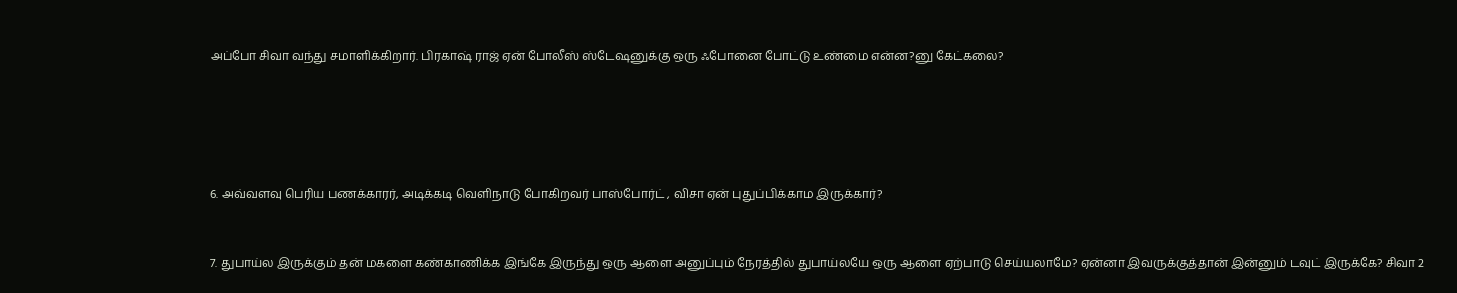அப்போ சிவா வந்து சமாளிக்கிறார். பிரகாஷ் ராஜ் ஏன் போலீஸ் ஸ்டேஷனுக்கு ஒரு ஃபோனை போட்டு உண்மை என்ன?னு கேட்கலை?





6. அவ்வளவு பெரிய பணக்காரர், அடிக்கடி வெளிநாடு போகிறவர் பாஸ்போர்ட் , விசா ஏன் புதுப்பிக்காம இருக்கார்?


7. துபாய்ல இருக்கும் தன் மகளை கண்காணிக்க இங்கே இருந்து ஒரு ஆளை அனுப்பும் நேரத்தில் துபாய்லயே ஒரு ஆளை ஏற்பாடு செய்யலாமே? ஏன்னா இவருக்குத்தான் இன்னும் டவுட் இருக்கே? சிவா 2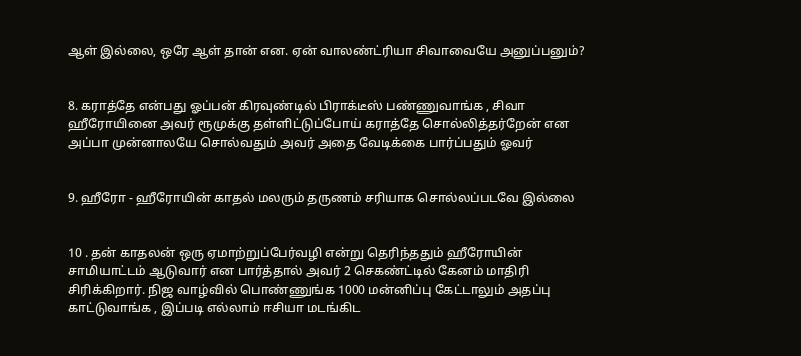ஆள் இல்லை, ஒரே ஆள் தான் என. ஏன் வாலண்ட்ரியா சிவாவையே அனுப்பனும்?


8. கராத்தே என்பது ஓப்பன் கிரவுண்டில் பிராக்டீஸ் பண்ணுவாங்க , சிவா ஹீரோயினை அவர் ரூமுக்கு தள்ளிட்டுப்போய் கராத்தே சொல்லித்தர்றேன் என அப்பா முன்னாலயே சொல்வதும் அவர் அதை வேடிக்கை பார்ப்பதும் ஓவர்


9. ஹீரோ - ஹீரோயின் காதல் மலரும் தருணம் சரியாக சொல்லப்படவே இல்லை


10 . தன் காதலன் ஒரு ஏமாற்றுப்பேர்வழி என்று தெரிந்ததும் ஹீரோயின் சாமியாட்டம் ஆடுவார் என பார்த்தால் அவர் 2 செகண்ட்டில் கேனம் மாதிரி சிரிக்கிறார். நிஜ வாழ்வில் பொண்ணுங்க 1000 மன்னிப்பு கேட்டாலும் அதப்பு காட்டுவாங்க , இப்படி எல்லாம் ஈசியா மடங்கிட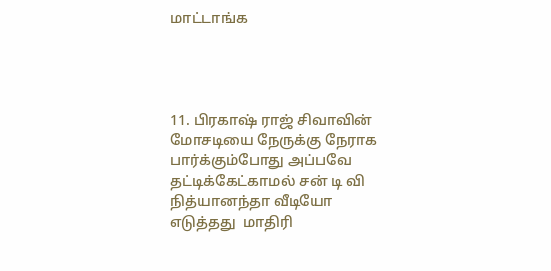மாட்டாங்க




11. பிரகாஷ் ராஜ் சிவாவின் மோசடியை நேருக்கு நேராக பார்க்கும்போது அப்பவே தட்டிக்கேட்காமல் சன் டி வி நித்யானந்தா வீடியோ எடுத்தது  மாதிரி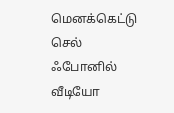மெனக்கெட்டு செல் ஃபோனில் வீடியோ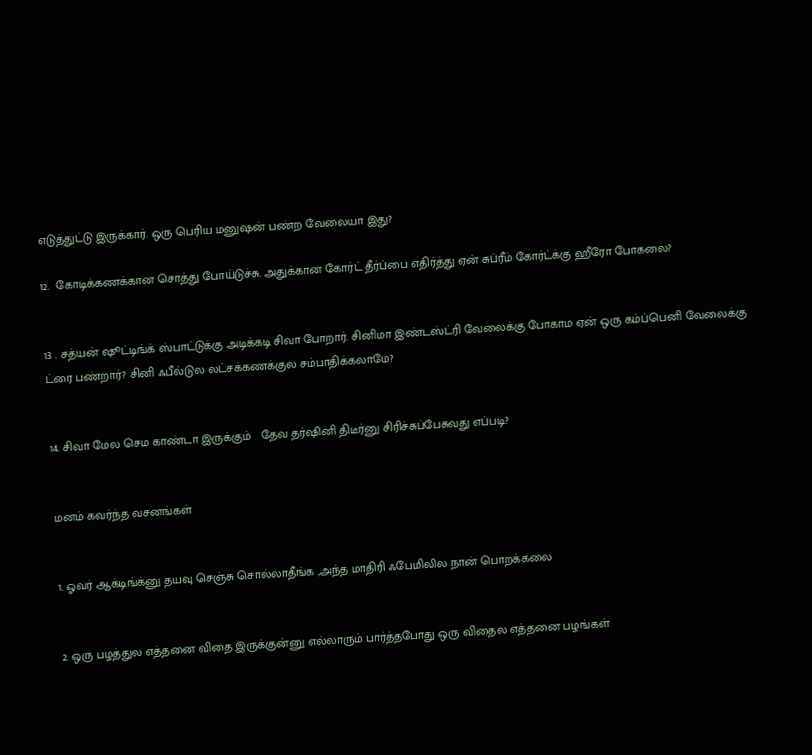எடுத்துட்டு இருக்கார். ஒரு பெரிய மனுஷன் பண்ற வேலையா இது?

12.  கோடிக்கணக்கான சொத்து போய்டுச்சு. அதுக்கான கோர்ட் தீர்ப்பை எதிர்த்து ஏன் சுப்ரீம் கோர்ட்க்கு ஹீரோ போகலை?


13 . சத்யன் ஷூட்டிங்க் ஸ்பாட்டுக்கு அடிக்கடி சிவா போறார். சினிமா இண்டஸ்ட்ரி வேலைக்கு போகாம ஏன் ஒரு கம்ப்பெனி வேலைக்கு ட்ரை பண்றார்? சினி ஃபீல்டுல லட்சக்கணக்குல சம்பாதிக்கலாமே?


14. சிவா மேல செம காண்டா இருக்கும்   தேவ தர்ஷினி திடீர்னு சிரிச்சுப்பேசுவது எப்படி?


மனம் கவர்ந்த வசனங்கள்


1. ஓவர் ஆக்டிங்க்னு தயவு செஞ்சு சொல்லாதீங்க ,அந்த மாதிரி ஃபேமிலில நான் பொறக்கலை


2. ஒரு பழத்துல எத்தனை விதை இருக்குன்னு எல்லாரும் பார்த்தபோது ஒரு விதைல எத்தனை பழங்கள்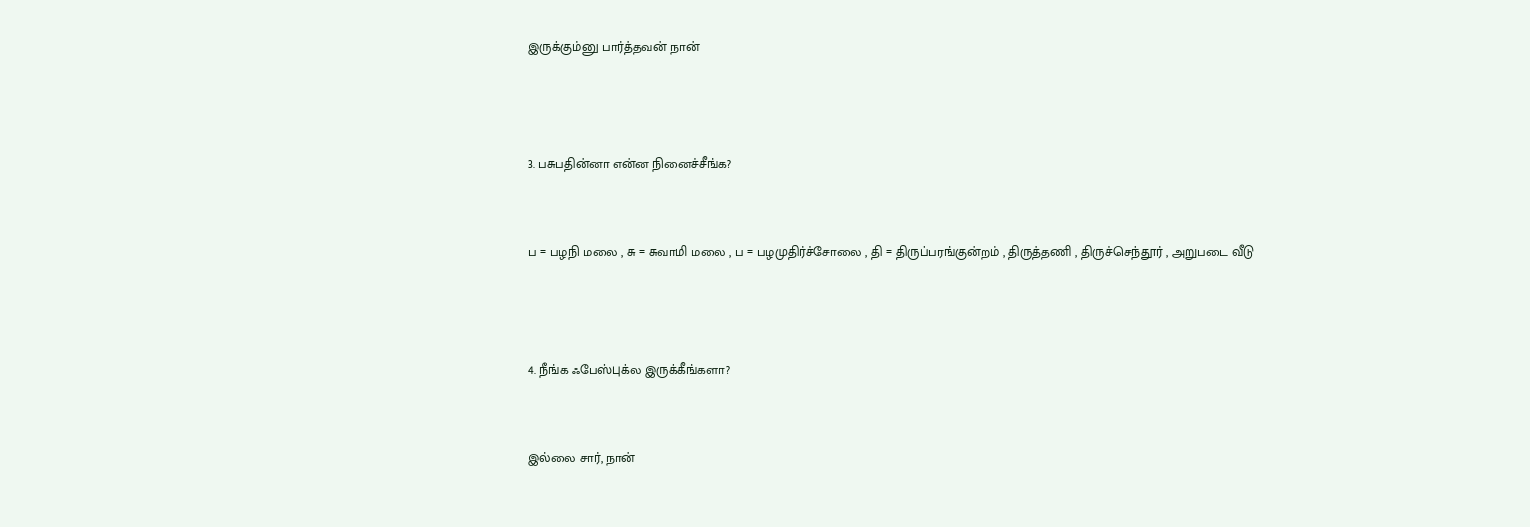இருக்கும்னு பார்த்தவன் நான்



3. பசுபதின்னா என்ன நினைச்சீங்க?


ப = பழநி மலை , சு = சுவாமி மலை , ப = பழமுதிர்ச்சோலை , தி = திருப்பரங்குன்றம் , திருத்தணி , திருச்செந்தூர் , அறுபடை வீடு



4. நீங்க ஃபேஸ்புக்ல இருக்கீங்களா?


இல்லை சார், நான்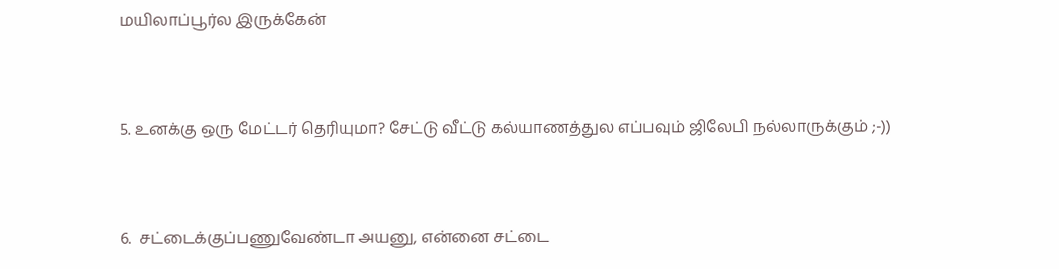மயிலாப்பூர்ல இருக்கேன்


5. உனக்கு ஒரு மேட்டர் தெரியுமா? சேட்டு வீட்டு கல்யாணத்துல எப்பவும் ஜிலேபி நல்லாருக்கும் ;-))


6.  சட்டைக்குப்பணுவேண்டா அயனு, என்னை சட்டை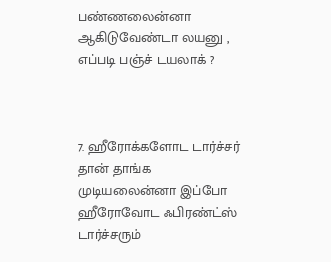பண்ணலைன்னா ஆகிடுவேண்டா லயனு , எப்படி பஞ்ச் டயலாக் ?



7. ஹீரோக்களோட டார்ச்சர் தான் தாங்க முடியலைன்னா இப்போ ஹீரோவோட ஃபிரண்ட்ஸ் டார்ச்சரும்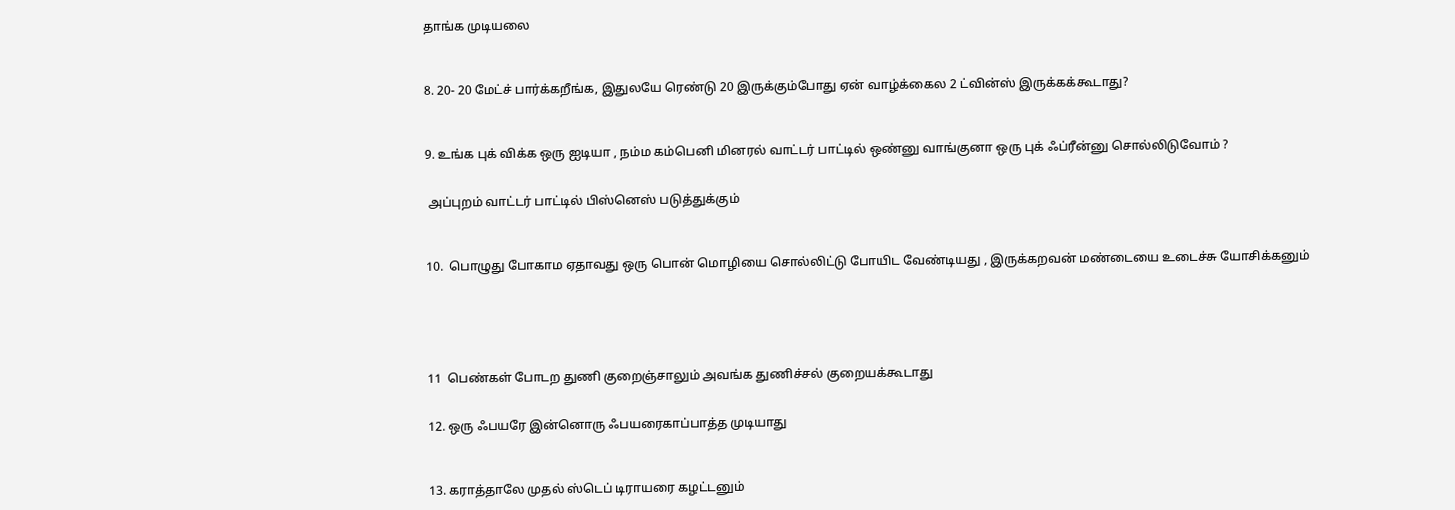தாங்க முடியலை



8. 20- 20 மேட்ச் பார்க்கறீங்க, இதுலயே ரெண்டு 20 இருக்கும்போது ஏன் வாழ்க்கைல 2 ட்வின்ஸ் இருக்கக்கூடாது?



9. உங்க புக் விக்க ஒரு ஐடியா , நம்ம கம்பெனி மினரல் வாட்டர் பாட்டில் ஒண்னு வாங்குனா ஒரு புக் ஃப்ரீன்னு சொல்லிடுவோம் ?


 அப்புறம் வாட்டர் பாட்டில் பிஸ்னெஸ் படுத்துக்கும்



10.  பொழுது போகாம ஏதாவது ஒரு பொன் மொழியை சொல்லிட்டு போயிட வேண்டியது , இருக்கறவன் மண்டையை உடைச்சு யோசிக்கனும்






11  பெண்கள் போடற துணி குறைஞ்சாலும் அவங்க துணிச்சல் குறையக்கூடாது


12. ஒரு ஃபயரே இன்னொரு ஃபயரைகாப்பாத்த முடியாது



13. கராத்தாலே முதல் ஸ்டெப் டிராயரை கழட்டனும்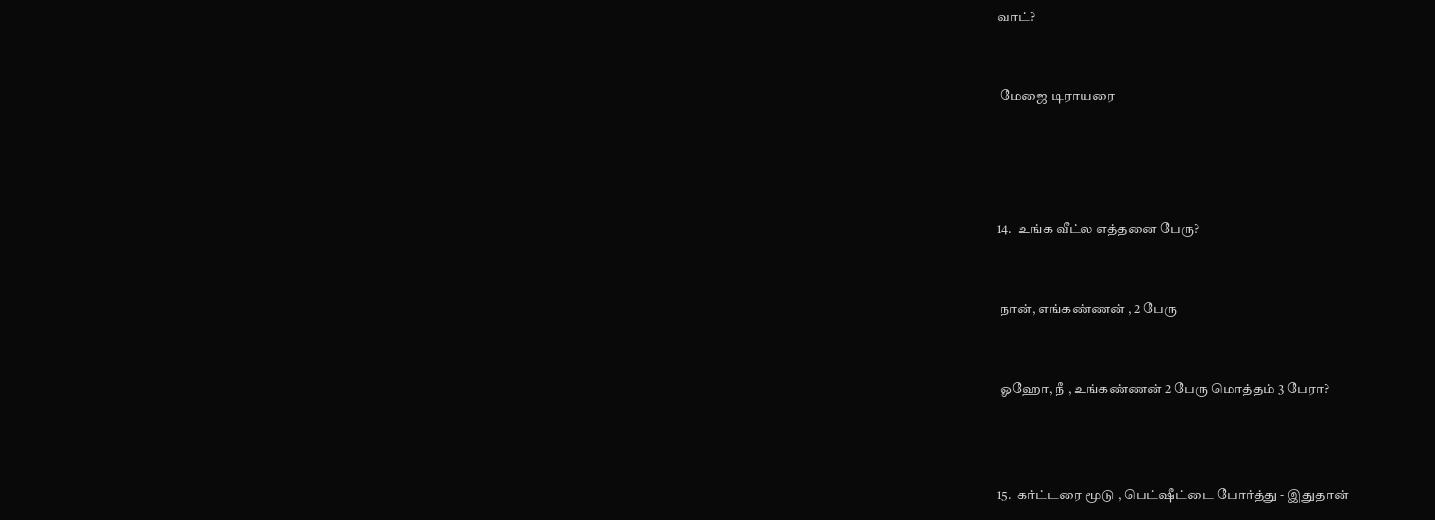வாட்?


 மேஜை டிராயரை




14.  உங்க வீட்ல எத்தனை பேரு?


 நான், எங்கண்ணன் , 2 பேரு


 ஓஹோ, நீ , உங்கண்ணன் 2 பேரு மொத்தம் 3 பேரா?



15.  கர்ட்டரை மூடு , பெட்ஷீட்டை போர்த்து - இதுதான்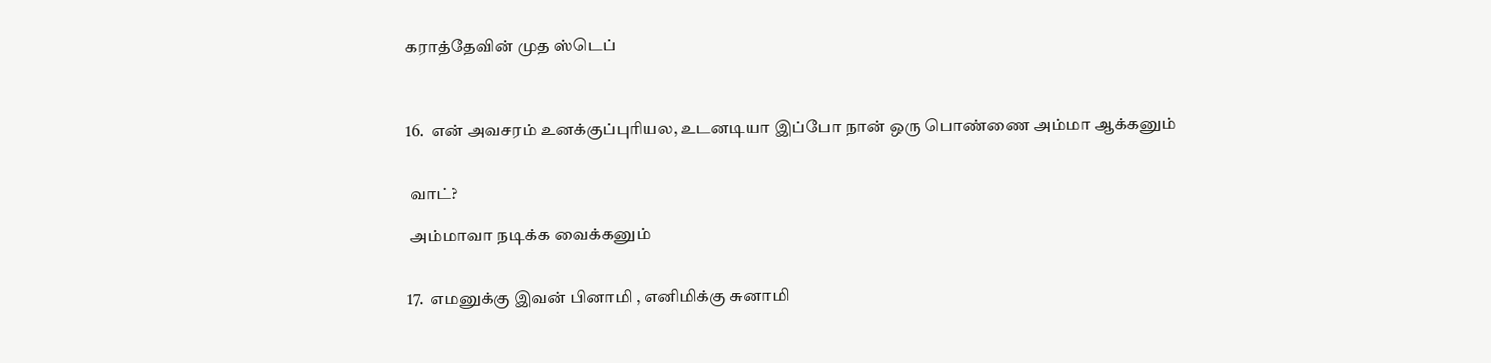கராத்தேவின் முத ஸ்டெப்



16.  என் அவசரம் உனக்குப்புரியல, உடனடியா இப்போ நான் ஒரு பொண்ணை அம்மா ஆக்கனும்


 வாட்?

 அம்மாவா நடிக்க வைக்கனும்


17.  எமனுக்கு இவன் பினாமி , எனிமிக்கு சுனாமி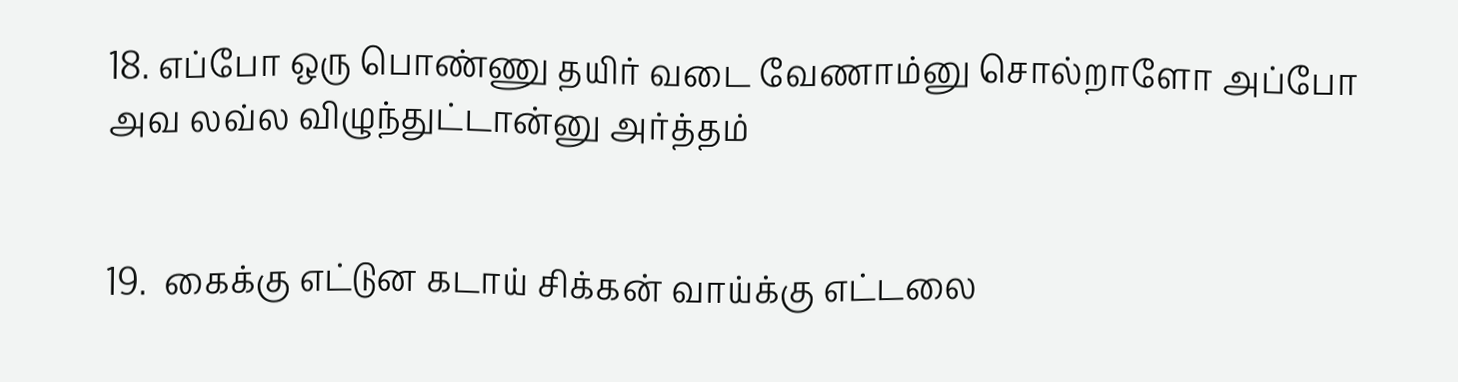18. எப்போ ஒரு பொண்ணு தயிர் வடை வேணாம்னு சொல்றாளோ அப்போ அவ லவ்ல விழுந்துட்டான்னு அர்த்தம்


19.  கைக்கு எட்டுன கடாய் சிக்கன் வாய்க்கு எட்டலை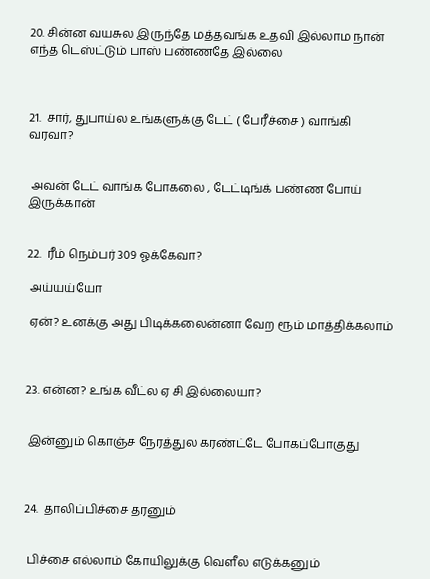20. சின்ன வயசுல இருந்தே மத்தவங்க உதவி இல்லாம நான் எந்த டெஸ்ட்டும் பாஸ் பண்ணதே இல்லை



21.  சார், துபாய்ல உங்களுக்கு டேட் ( பேரீச்சை ) வாங்கி வரவா?


 அவன் டேட் வாங்க போகலை , டேட்டிங்க் பண்ண போய் இருக்கான்


22.  ரீம் நெம்பர் 309 ஓக்கேவா?

 அய்யய்யோ

 ஏன்? உனக்கு அது பிடிக்கலைன்னா வேற ரூம் மாத்திக்கலாம்



23. என்ன? உங்க வீட்ல ஏ சி இல்லையா?


 இன்னும் கொஞ்ச நேரத்துல கரண்ட்டே போகப்போகுது



24.  தாலிப்பிச்சை தரனும்


 பிச்சை எல்லாம் கோயிலுக்கு வெளீல எடுக்கனும்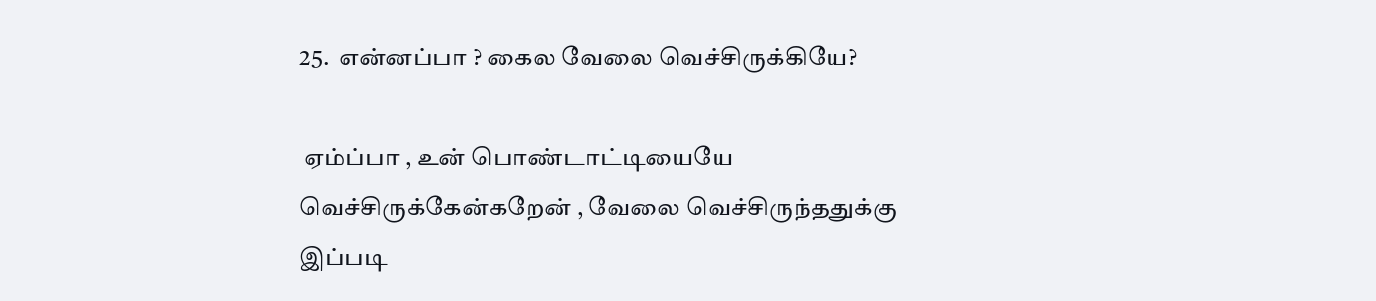25.  என்னப்பா ? கைல வேலை வெச்சிருக்கியே?

 ஏம்ப்பா , உன் பொண்டாட்டியையே வெச்சிருக்கேன்கறேன் , வேலை வெச்சிருந்ததுக்கு  இப்படி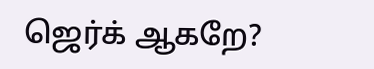ஜெர்க் ஆகறே?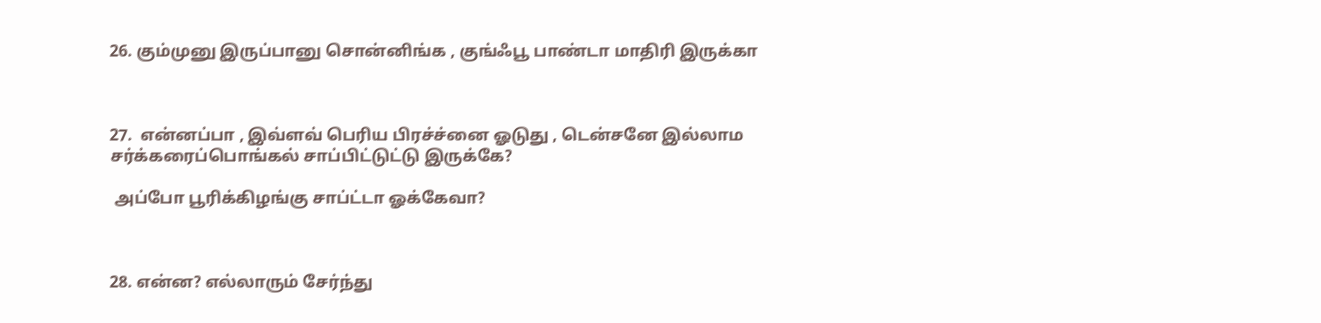26. கும்முனு இருப்பானு சொன்னிங்க , குங்ஃபூ பாண்டா மாதிரி இருக்கா



27.  என்னப்பா , இவ்ளவ் பெரிய பிரச்ச்னை ஓடுது , டென்சனே இல்லாம  சர்க்கரைப்பொங்கல் சாப்பிட்டுட்டு இருக்கே?

 அப்போ பூரிக்கிழங்கு சாப்ட்டா ஓக்கேவா?



28. என்ன? எல்லாரும் சேர்ந்து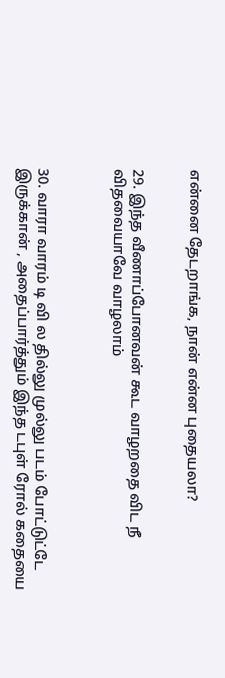என்னை தேடறாங்க, நான் என்ன புதையலா?


29. இந்த வீணாப்போனவன் கூட வாழறதை விட நீ விதவையாவே வாழலாம்



30. வாரா வாரம் டி வி ல தில்லு முல்லு படம் போட்டுட்டே இருக்கான் , அதைப்பார்த்தும் இந்த டபுள் ரோல் கதையை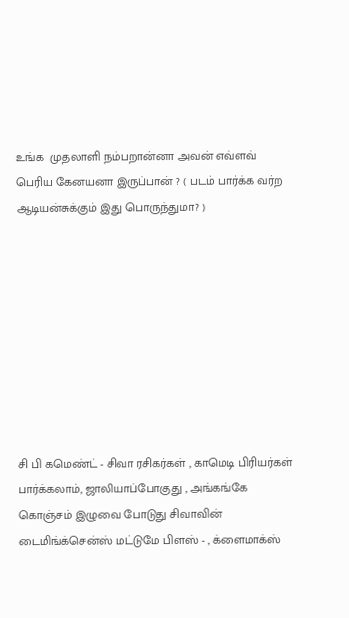உங்க  முதலாளி நம்பறான்னா அவன் எவ்ளவ் பெரிய கேனயனா இருப்பான் ? ( படம் பார்க்க வர்ற ஆடியன்சுக்கும் இது பொருந்துமா? )









சி பி கமெண்ட் - சிவா ரசிகர்கள் , காமெடி பிரியர்கள் பார்க்கலாம், ஜாலியாப்போகுது , அங்கங்கே கொஞ்சம் இழுவை போடுது சிவாவின் டைமிங்க்சென்ஸ் மட்டுமே பிளஸ் - , க்ளைமாக்ஸ்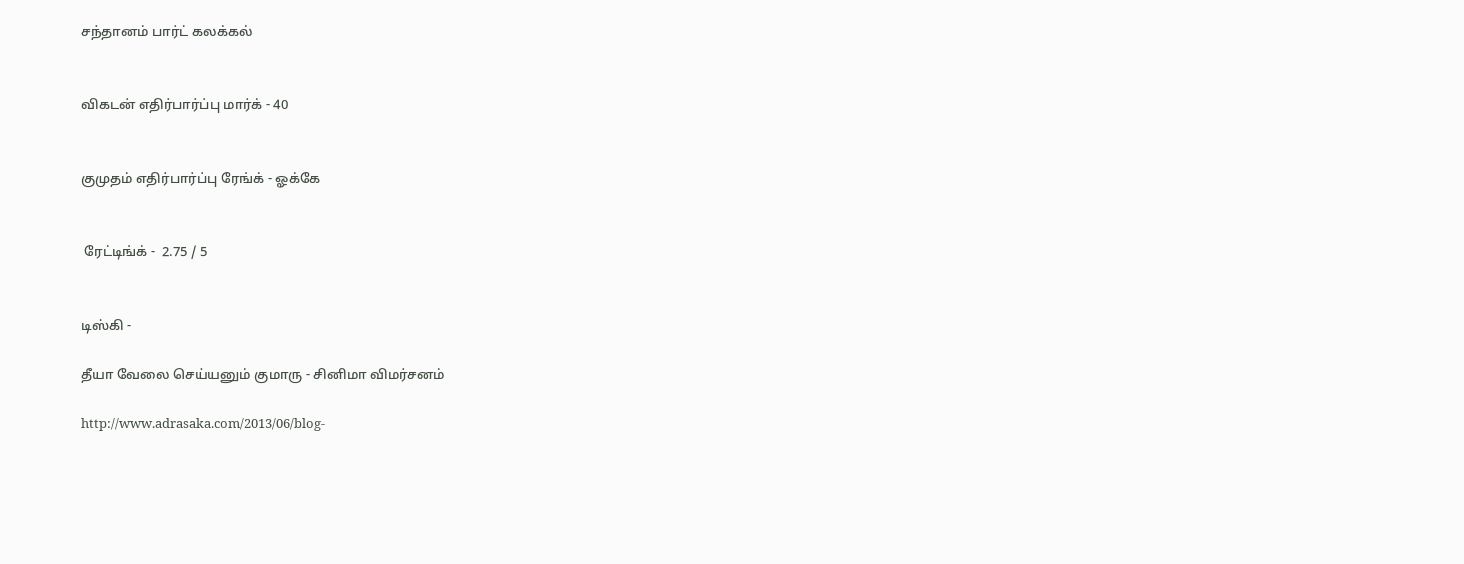சந்தானம் பார்ட் கலக்கல்


விகடன் எதிர்பார்ப்பு மார்க் - 40


குமுதம் எதிர்பார்ப்பு ரேங்க் - ஓக்கே


 ரேட்டிங்க் -  2.75 / 5


டிஸ்கி -

தீயா வேலை செய்யனும் குமாரு - சினிமா விமர்சனம்

http://www.adrasaka.com/2013/06/blog-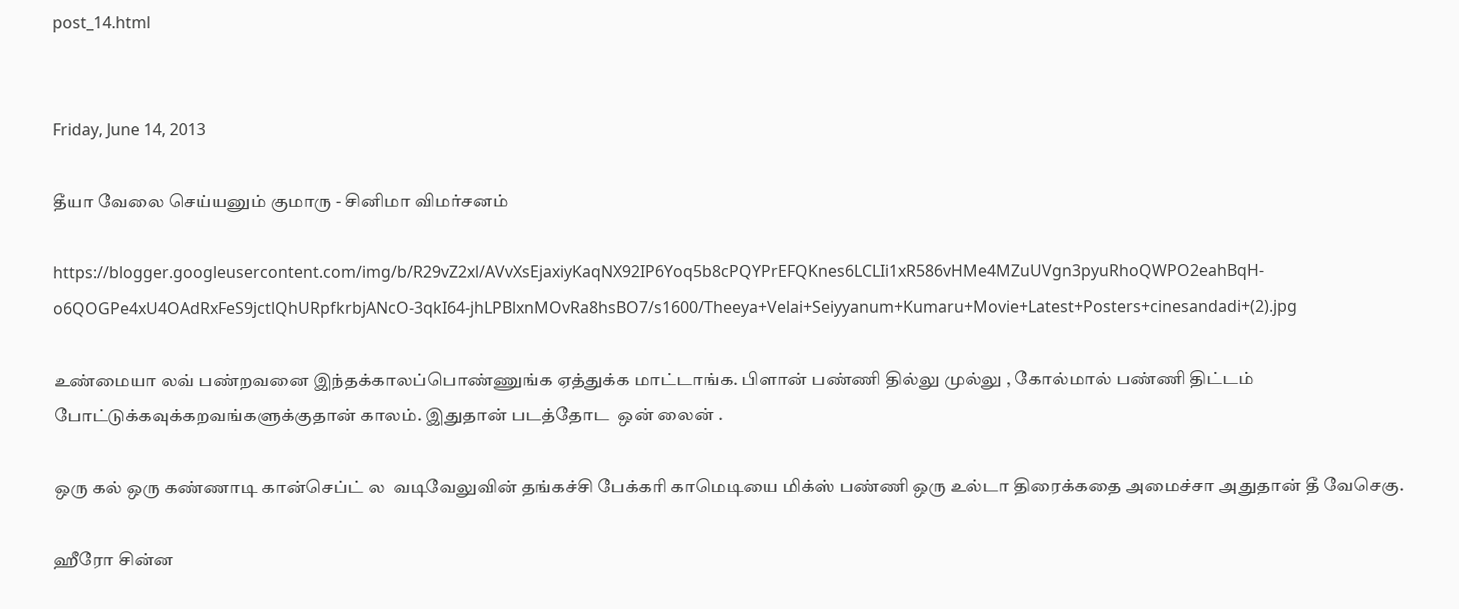post_14.html


Friday, June 14, 2013

தீயா வேலை செய்யனும் குமாரு - சினிமா விமர்சனம்

https://blogger.googleusercontent.com/img/b/R29vZ2xl/AVvXsEjaxiyKaqNX92IP6Yoq5b8cPQYPrEFQKnes6LCLIi1xR586vHMe4MZuUVgn3pyuRhoQWPO2eahBqH-o6QOGPe4xU4OAdRxFeS9jctlQhURpfkrbjANcO-3qkI64-jhLPBlxnMOvRa8hsBO7/s1600/Theeya+Velai+Seiyyanum+Kumaru+Movie+Latest+Posters+cinesandadi+(2).jpg

உண்மையா லவ் பண்றவனை இந்தக்காலப்பொண்ணுங்க ஏத்துக்க மாட்டாங்க. பிளான் பண்ணி தில்லு முல்லு , கோல்மால் பண்ணி திட்டம் போட்டுக்கவுக்கறவங்களுக்குதான் காலம். இதுதான் படத்தோட  ஒன் லைன் .

ஒரு கல் ஒரு கண்ணாடி கான்செப்ட் ல  வடிவேலுவின் தங்கச்சி பேக்கரி காமெடியை மிக்ஸ் பண்ணி ஒரு உல்டா திரைக்கதை அமைச்சா அதுதான் தீ வேசெகு.

ஹீரோ சின்ன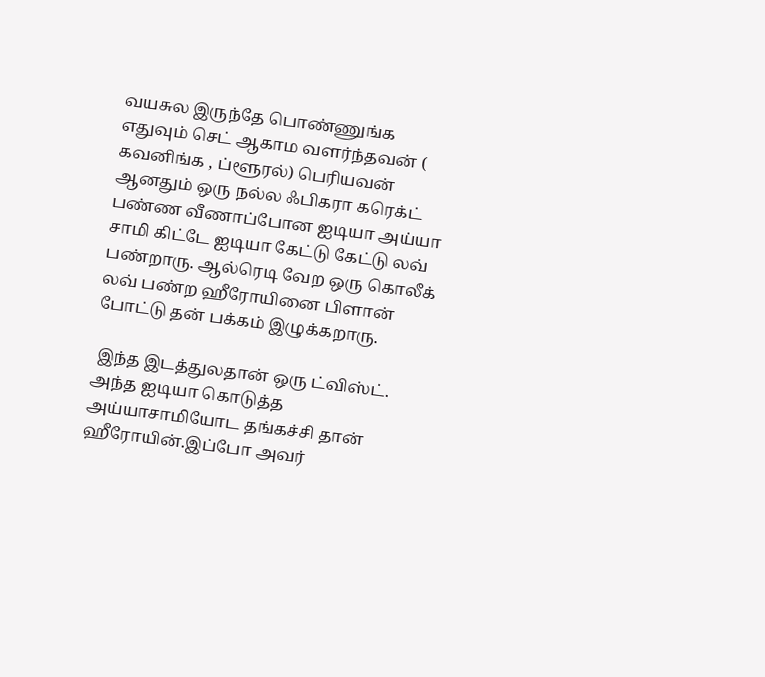வயசுல இருந்தே பொண்ணுங்க எதுவும் செட் ஆகாம வளர்ந்தவன் ( கவனிங்க , ப்ளூரல்) பெரியவன் ஆனதும் ஒரு நல்ல ஃபிகரா கரெக்ட் பண்ண வீணாப்போன ஐடியா அய்யா சாமி கிட்டே ஐடியா கேட்டு கேட்டு லவ் பண்றாரு. ஆல்ரெடி வேற ஒரு கொலீக் லவ் பண்ற ஹீரோயினை பிளான் போட்டு தன் பக்கம் இழுக்கறாரு.

 இந்த இடத்துலதான் ஒரு ட்விஸ்ட். அந்த ஐடியா கொடுத்த அய்யாசாமியோட தங்கச்சி தான் ஹீரோயின்.இப்போ அவர்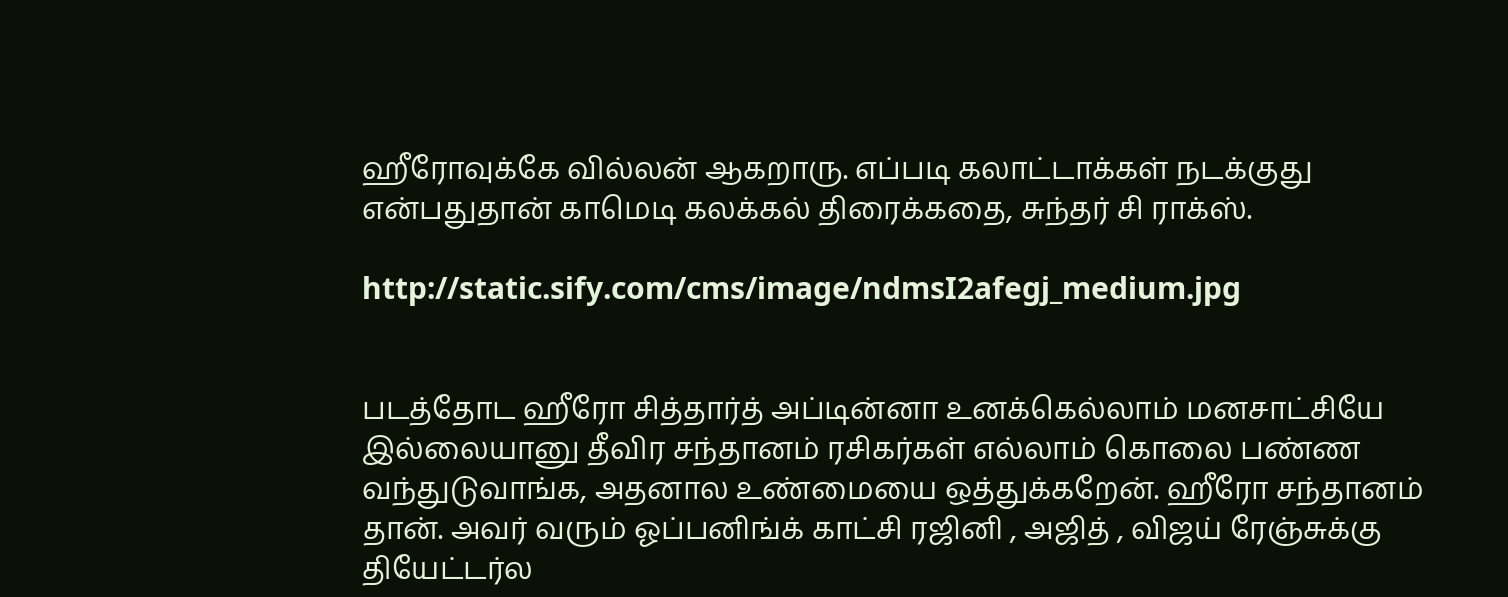ஹீரோவுக்கே வில்லன் ஆகறாரு. எப்படி கலாட்டாக்கள் நடக்குது என்பதுதான் காமெடி கலக்கல் திரைக்கதை, சுந்தர் சி ராக்ஸ்.

http://static.sify.com/cms/image/ndmsI2afegj_medium.jpg


படத்தோட ஹீரோ சித்தார்த் அப்டின்னா உனக்கெல்லாம் மனசாட்சியே இல்லையானு தீவிர சந்தானம் ரசிகர்கள் எல்லாம் கொலை பண்ண வந்துடுவாங்க, அதனால உண்மையை ஒத்துக்கறேன். ஹீரோ சந்தானம் தான். அவர் வரும் ஓப்பனிங்க் காட்சி ரஜினி , அஜித் , விஜய் ரேஞ்சுக்கு தியேட்டர்ல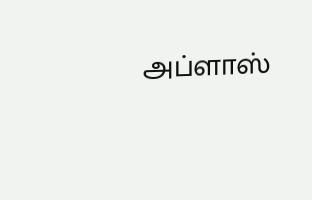அப்ளாஸ்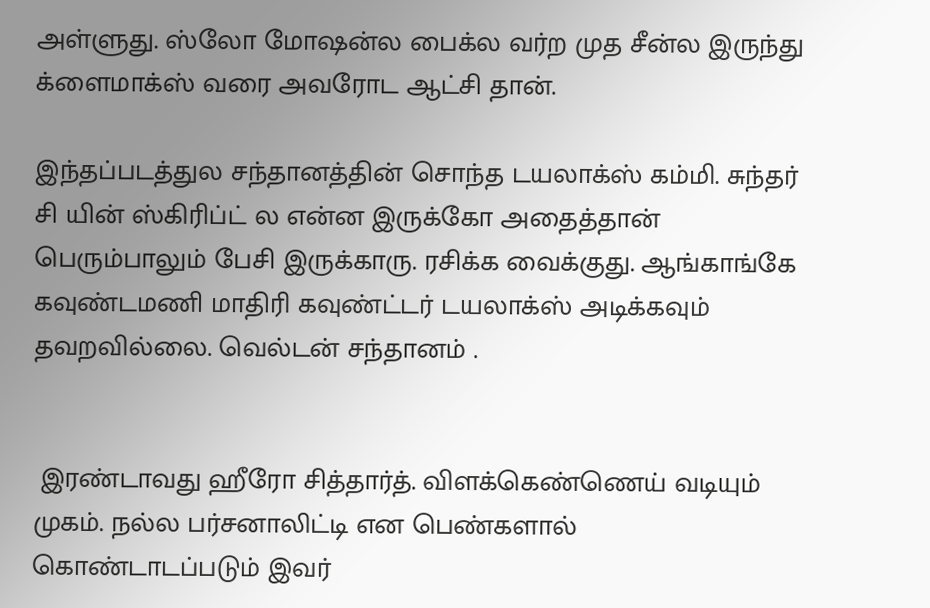அள்ளுது. ஸ்லோ மோஷன்ல பைக்ல வர்ற முத சீன்ல இருந்து க்ளைமாக்ஸ் வரை அவரோட ஆட்சி தான்.

இந்தப்படத்துல சந்தானத்தின் சொந்த டயலாக்ஸ் கம்மி. சுந்தர் சி யின் ஸ்கிரிப்ட் ல என்ன இருக்கோ அதைத்தான் பெரும்பாலும் பேசி இருக்காரு. ரசிக்க வைக்குது. ஆங்காங்கே கவுண்டமணி மாதிரி கவுண்ட்டர் டயலாக்ஸ் அடிக்கவும் தவறவில்லை. வெல்டன் சந்தானம் .


 இரண்டாவது ஹீரோ சித்தார்த். விளக்கெண்ணெய் வடியும் முகம். நல்ல பர்சனாலிட்டி என பெண்களால் கொண்டாடப்படும் இவர்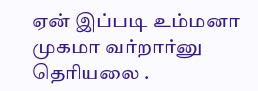ஏன் இப்படி உம்மனா முகமா வர்றார்னு தெரியலை .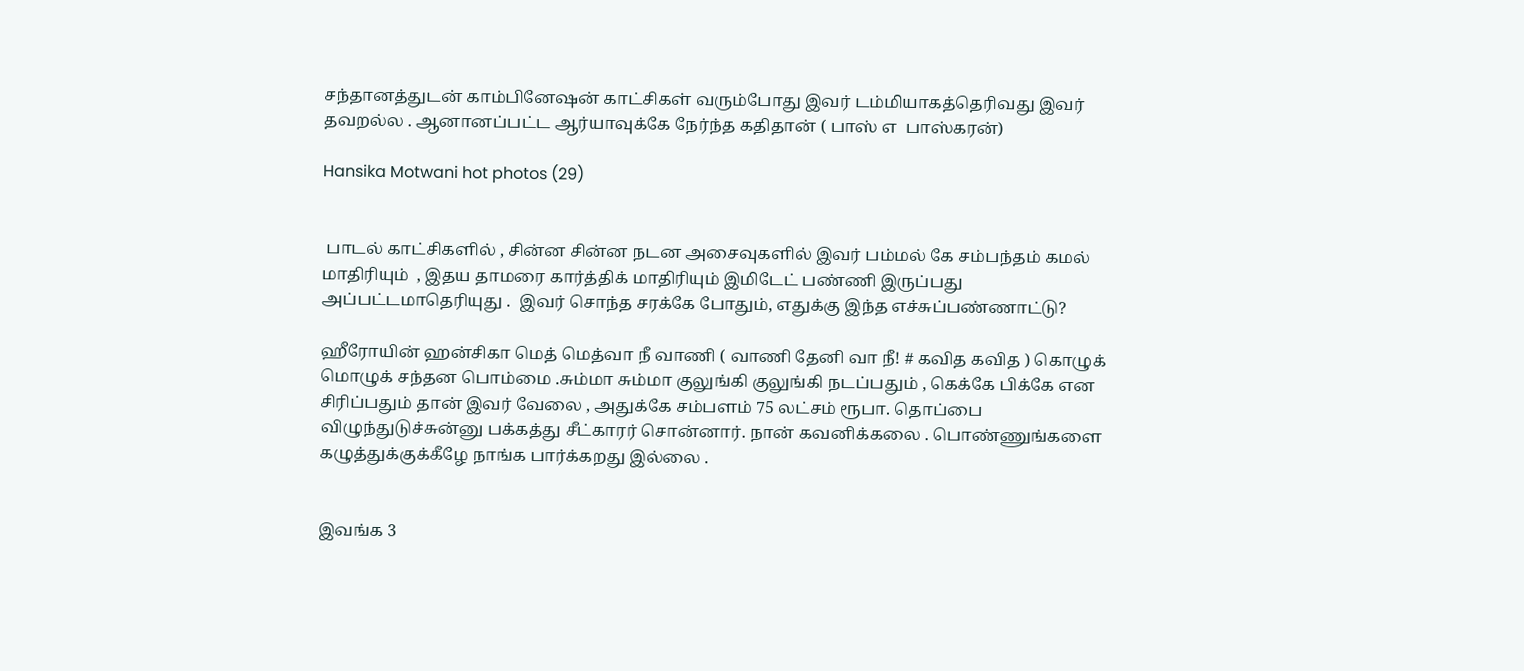சந்தானத்துடன் காம்பினேஷன் காட்சிகள் வரும்போது இவர் டம்மியாகத்தெரிவது இவர் தவறல்ல . ஆனானப்பட்ட ஆர்யாவுக்கே நேர்ந்த கதிதான் ( பாஸ் எ  பாஸ்கரன்)

Hansika Motwani hot photos (29)


 பாடல் காட்சிகளில் , சின்ன சின்ன நடன அசைவுகளில் இவர் பம்மல் கே சம்பந்தம் கமல் மாதிரியும்  , இதய தாமரை கார்த்திக் மாதிரியும் இமிடேட் பண்ணி இருப்பது அப்பட்டமாதெரியுது .  இவர் சொந்த சரக்கே போதும், எதுக்கு இந்த எச்சுப்பண்ணாட்டு?

ஹீரோயின் ஹன்சிகா மெத் மெத்வா நீ வாணி ( வாணி தேனி வா நீ! # கவித கவித ) கொழுக் மொழுக் சந்தன பொம்மை .சும்மா சும்மா குலுங்கி குலுங்கி நடப்பதும் , கெக்கே பிக்கே என சிரிப்பதும் தான் இவர் வேலை , அதுக்கே சம்பளம் 75 லட்சம் ரூபா. தொப்பை விழுந்துடுச்சுன்னு பக்கத்து சீட்காரர் சொன்னார். நான் கவனிக்கலை . பொண்ணுங்களை கழுத்துக்குக்கீழே நாங்க பார்க்கறது இல்லை .


இவங்க 3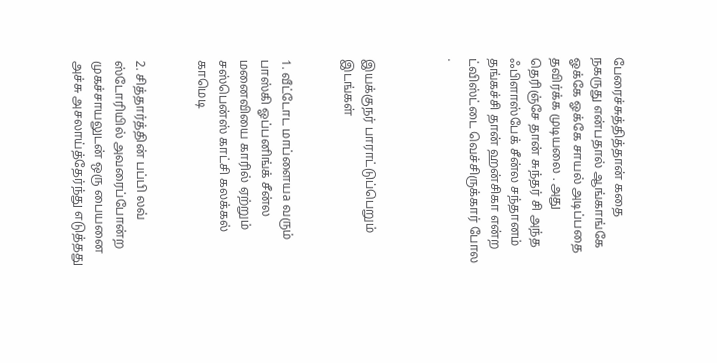பேரைச்சுத்தித்தான் கதை நகருது என்பதால் ஆங்காங்கே ஓக்கே ஓக்கே சாயல் அடிப்பதை தவிர்க்க முடியலை . அது தெரிஞ்சே தான் சுந்தர் சி அந்த ஃபிளாஸ்பேக் சீன்ல சந்தானம் தங்கச்சி தான் ஹன்சிகா என்ற ட்விஸ்ட்டை வெச்சிருக்கார் போல .



இயக்குநர் பாராட்டுப்பெறும் இடங்கள்


1. வீட்டோட மாப்ளையa வரும் பாஸ்கி ஓப்பனிங்க் சீன்ல  மனைவியை காரில் ஏற்றும் சஸ்பென்ஸ் காட்சி கலக்கல் காமெடி


2. சித்தார்த்தின் பப்பி லவ் ஸ்டோரியில் அவரைப்போன்ற முகச்சாயலுடன் ஒரு பையனை அச்சு அசலாய்த்தேர்ந்து எடுத்தது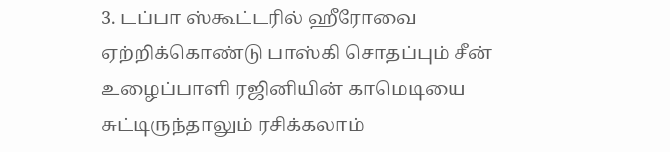3. டப்பா ஸ்கூட்டரில் ஹீரோவை ஏற்றிக்கொண்டு பாஸ்கி சொதப்பும் சீன் உழைப்பாளி ரஜினியின் காமெடியை சுட்டிருந்தாலும் ரசிக்கலாம்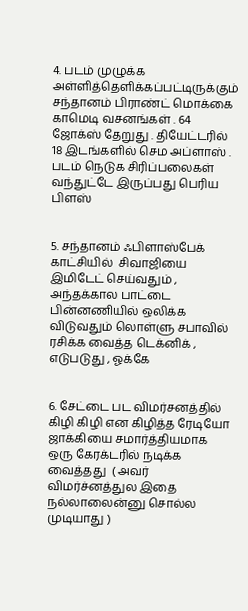4. படம் முழுக்க அள்ளித்தெளிக்கப்பட்டிருக்கும் சந்தானம் பிராண்ட் மொக்கை காமெடி வசனங்கள் . 64  ஜோக்ஸ் தேறுது . தியேட்டரில் 18 இடங்களில் செம அப்ளாஸ் . படம் நெடுக சிரிப்பலைகள் வந்துட்டே இருப்பது பெரிய பிளஸ்


5. சந்தானம் ஃபிளாஸ்பேக் காட்சியில்  சிவாஜியை இமிடேட் செய்வதும் , அந்தக்கால பாட்டை பின்னணியில் ஒலிக்க விடுவதும் லொள்ளு சபாவில் ரசிக்க வைத்த டெக்னிக் , எடுபடுது , ஓக்கே


6. சேட்டை பட விமர்சனத்தில் கிழி கிழி என கிழித்த ரேடியோ ஜாக்கியை சமார்த்தியமாக ஒரு கேரக்டரில் நடிக்க வைத்தது  ( அவர் விமர்ச்னத்துல இதை நல்லாலைன்னு சொல்ல முடியாது )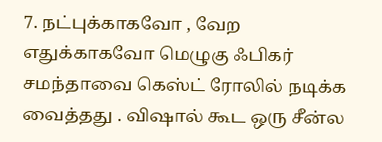7. நட்புக்காகவோ , வேற எதுக்காகவோ மெழுகு ஃபிகர் சமந்தாவை கெஸ்ட் ரோலில் நடிக்க வைத்தது . விஷால் கூட ஒரு சீன்ல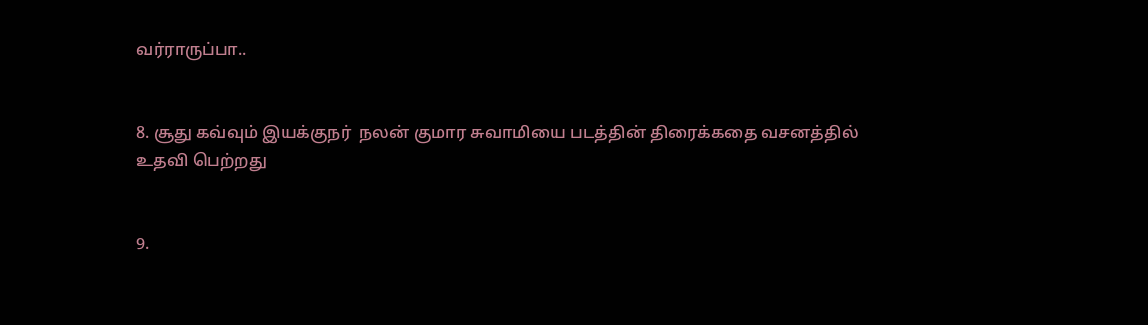வர்ராருப்பா..


8. சூது கவ்வும் இயக்குநர்  நலன் குமார சுவாமியை படத்தின் திரைக்கதை வசனத்தில் உதவி பெற்றது


9.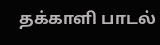தக்காளி பாடல்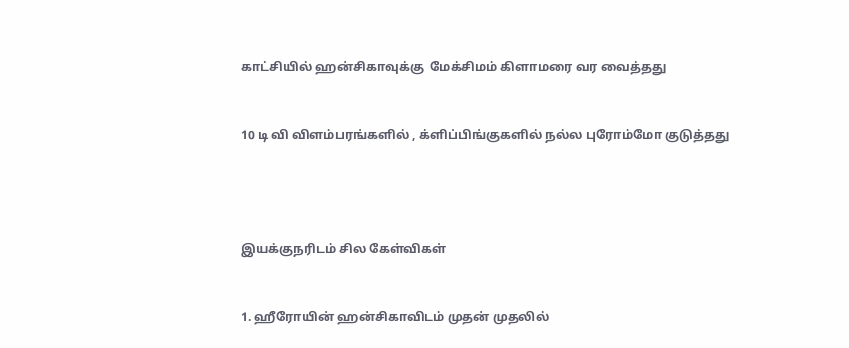காட்சியில் ஹன்சிகாவுக்கு  மேக்சிமம் கிளாமரை வர வைத்தது


10 டி வி விளம்பரங்களில் , க்ளிப்பிங்குகளில் நல்ல புரோம்மோ குடுத்தது




இயக்குநரிடம் சில கேள்விகள்


1. ஹீரோயின் ஹன்சிகாவிடம் முதன் முதலில்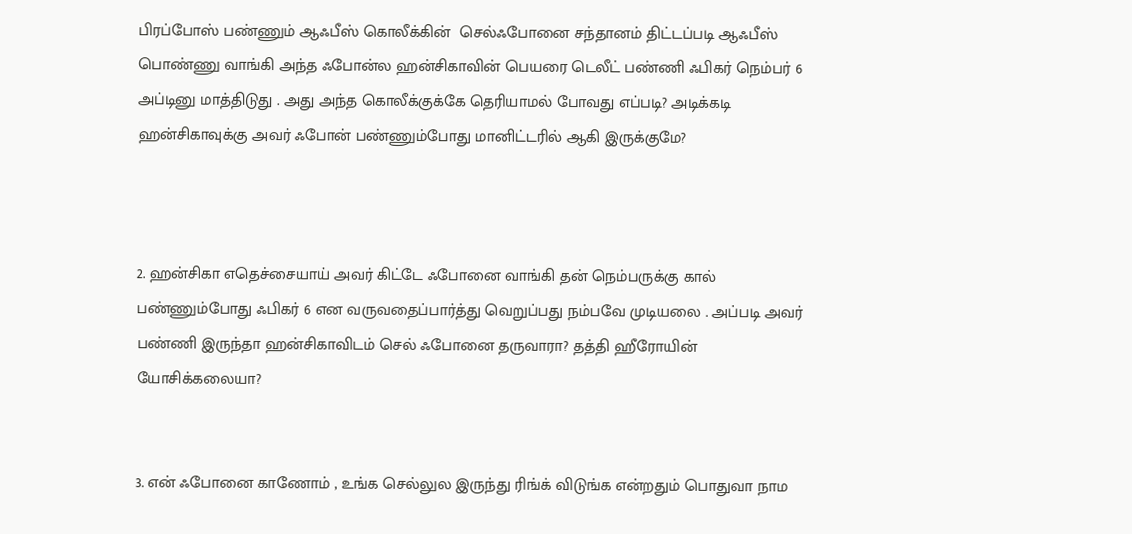பிரப்போஸ் பண்ணும் ஆஃபீஸ் கொலீக்கின்  செல்ஃபோனை சந்தானம் திட்டப்படி ஆஃபீஸ் பொண்ணு வாங்கி அந்த ஃபோன்ல ஹன்சிகாவின் பெயரை டெலீட் பண்ணி ஃபிகர் நெம்பர் 6 அப்டினு மாத்திடுது . அது அந்த கொலீக்குக்கே தெரியாமல் போவது எப்படி? அடிக்கடி ஹன்சிகாவுக்கு அவர் ஃபோன் பண்ணும்போது மானிட்டரில் ஆகி இருக்குமே?



2. ஹன்சிகா எதெச்சையாய் அவர் கிட்டே ஃபோனை வாங்கி தன் நெம்பருக்கு கால் பண்ணும்போது ஃபிகர் 6 என வருவதைப்பார்த்து வெறுப்பது நம்பவே முடியலை . அப்படி அவர் பண்ணி இருந்தா ஹன்சிகாவிடம் செல் ஃபோனை தருவாரா? தத்தி ஹீரோயின் யோசிக்கலையா?


3. என் ஃபோனை காணோம் , உங்க செல்லுல இருந்து ரிங்க் விடுங்க என்றதும் பொதுவா நாம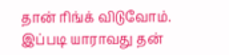தான் ரிங்க் விடுவோம். இப்படி யாராவது தன்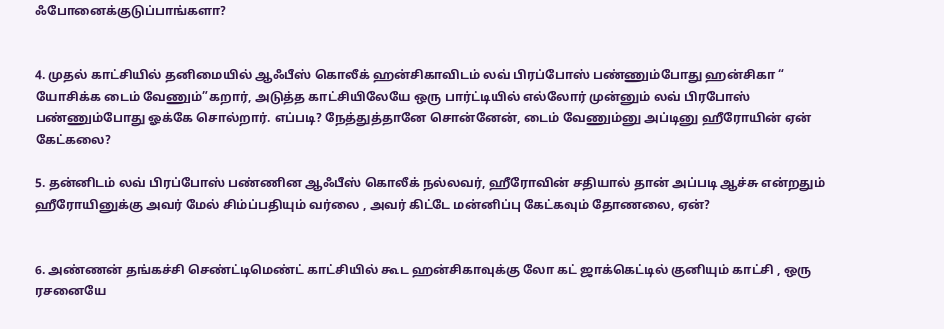ஃபோனைக்குடுப்பாங்களா?


4. முதல் காட்சியில் தனிமையில் ஆஃபீஸ் கொலீக் ஹன்சிகாவிடம் லவ் பிரப்போஸ் பண்ணும்போது ஹன்சிகா “ யோசிக்க டைம் வேணும்”கறார், அடுத்த காட்சியிலேயே ஒரு பார்ட்டியில் எல்லோர் முன்னும் லவ் பிரபோஸ் பண்ணும்போது ஓக்கே சொல்றார். எப்படி? நேத்துத்தானே சொன்னேன், டைம் வேணும்னு அப்டினு ஹீரோயின் ஏன் கேட்கலை?

5. தன்னிடம் லவ் பிரப்போஸ் பண்ணின ஆஃபீஸ் கொலீக் நல்லவர், ஹீரோவின் சதியால் தான் அப்படி ஆச்சு என்றதும் ஹீரோயினுக்கு அவர் மேல் சிம்ப்பதியும் வர்லை , அவர் கிட்டே மன்னிப்பு கேட்கவும் தோணலை, ஏன்?


6. அண்ணன் தங்கச்சி செண்ட்டிமெண்ட் காட்சியில் கூட ஹன்சிகாவுக்கு லோ கட் ஜாக்கெட்டில் குனியும் காட்சி , ஒரு ரசனையே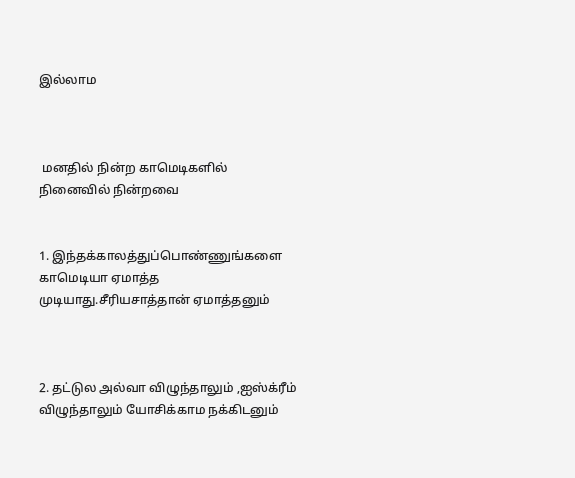இல்லாம



 மனதில் நின்ற காமெடிகளில் நினைவில் நின்றவை


1. இந்தக்காலத்துப்பொண்ணுங்களை காமெடியா ஏமாத்த முடியாது.சீரியசாத்தான் ஏமாத்தனும்



2. தட்டுல அல்வா விழுந்தாலும் ,ஐஸ்க்ரீம் விழுந்தாலும் யோசிக்காம நக்கிடனும்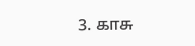3. காசு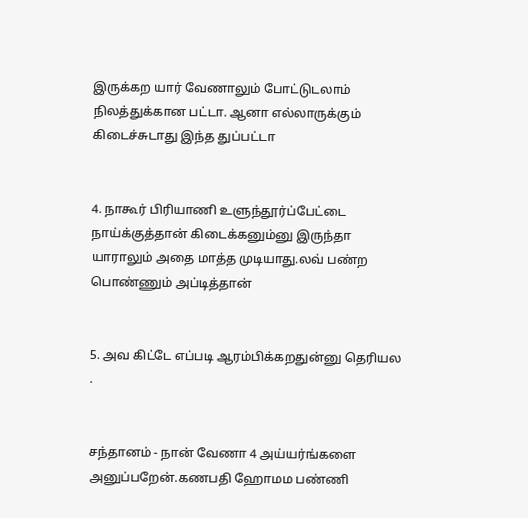இருக்கற யார் வேணாலும் போட்டுடலாம் நிலத்துக்கான பட்டா. ஆனா எல்லாருக்கும் கிடைச்சுடாது இந்த துப்பட்டா


4. நாகூர் பிரியாணி உளுந்தூர்ப்பேட்டை நாய்க்குத்தான் கிடைக்கனும்னு இருந்தா யாராலும் அதை மாத்த முடியாது.லவ் பண்ற பொண்ணும் அப்டித்தான்


5. அவ கிட்டே எப்படி ஆரம்பிக்கறதுன்னு தெரியல .


சந்தானம் - நான் வேணா 4 அய்யர்ங்களை அனுப்பறேன்.கணபதி ஹோமம பண்ணி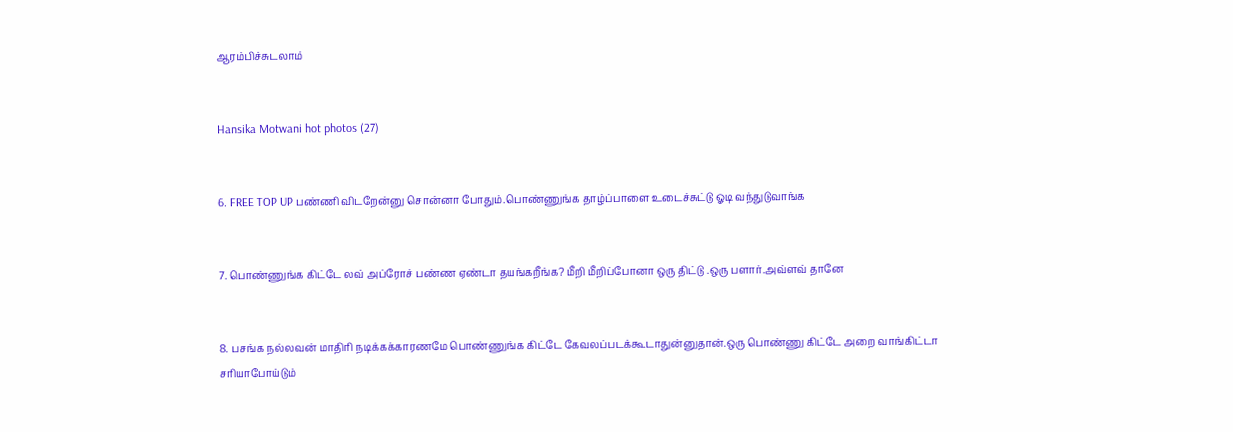ஆரம்பிச்சுடலாம்


Hansika Motwani hot photos (27)


6. FREE TOP UP பண்ணி விடறேன்னு சொன்னா போதும்.பொண்ணுங்க தாழ்ப்பாளை உடைச்சுட்டு ஓடி வந்துடுவாங்க


7. பொண்ணுங்க கிட்டே லவ் அப்ரோச் பண்ண ஏண்டா தயங்கறீங்க? மீறி மீறிப்போனா ஒரு திட்டு .ஒரு பளார்.அவ்ளவ் தானே


8. பசங்க நல்லவன் மாதிரி நடிக்கக்காரணமே பொண்ணுங்க கிட்டே கேவலப்படக்கூடாதுன்னுதான்.ஒரு பொண்ணு கிட்டே அறை வாங்கிட்டா சரியாபோய்டும்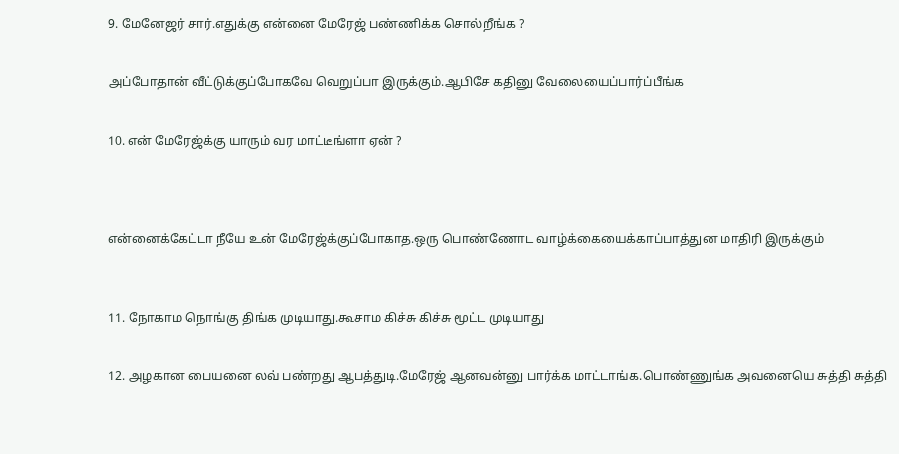9. மேனேஜர் சார்.எதுக்கு என்னை மேரேஜ் பண்ணிக்க சொல்றீங்க ?


அப்போதான் வீட்டுக்குப்போகவே வெறுப்பா இருக்கும்.ஆபிசே கதினு வேலையைப்பார்ப்பீங்க


10. என் மேரேஜ்க்கு யாரும் வர மாட்டீங்ளா ஏன் ?




என்னைக்கேட்டா நீயே உன் மேரேஜ்க்குப்போகாத.ஒரு பொண்ணோட வாழ்க்கையைக்காப்பாத்துன மாதிரி இருக்கும்



11. நோகாம நொங்கு திங்க முடியாது.கூசாம கிச்சு கிச்சு மூட்ட முடியாது


12. அழகான பையனை லவ் பண்றது ஆபத்துடி.மேரேஜ் ஆனவன்னு பார்க்க மாட்டாங்க.பொண்ணுங்க அவனையெ சுத்தி சுத்தி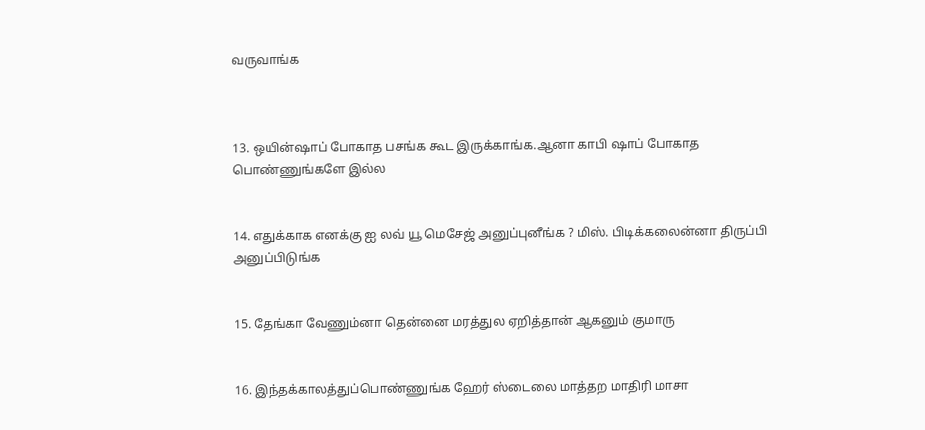வருவாங்க



13. ஒயின்ஷாப் போகாத பசங்க கூட இருக்காங்க.ஆனா காபி ஷாப் போகாத பொண்ணுங்களே இல்ல


14. எதுக்காக எனக்கு ஐ லவ் யூ மெசேஜ் அனுப்புனீங்க ? மிஸ். பிடிக்கலைன்னா திருப்பி அனுப்பிடுங்க


15. தேங்கா வேணும்னா தென்னை மரத்துல ஏறித்தான் ஆகனும் குமாரு


16. இந்தக்காலத்துப்பொண்ணுங்க ஹேர் ஸ்டைலை மாத்தற மாதிரி மாசா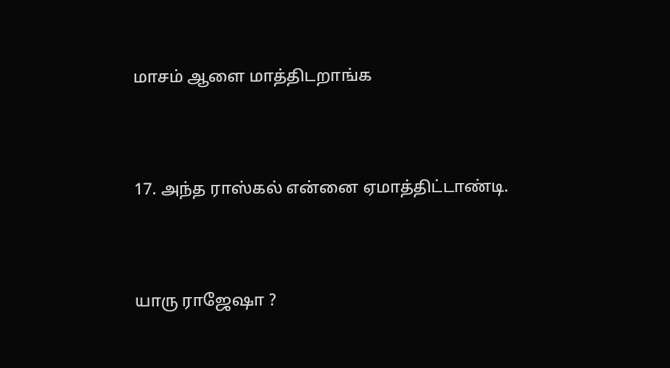மாசம் ஆளை மாத்திடறாங்க


17. அந்த ராஸ்கல் என்னை ஏமாத்திட்டாண்டி.


யாரு ராஜேஷா ?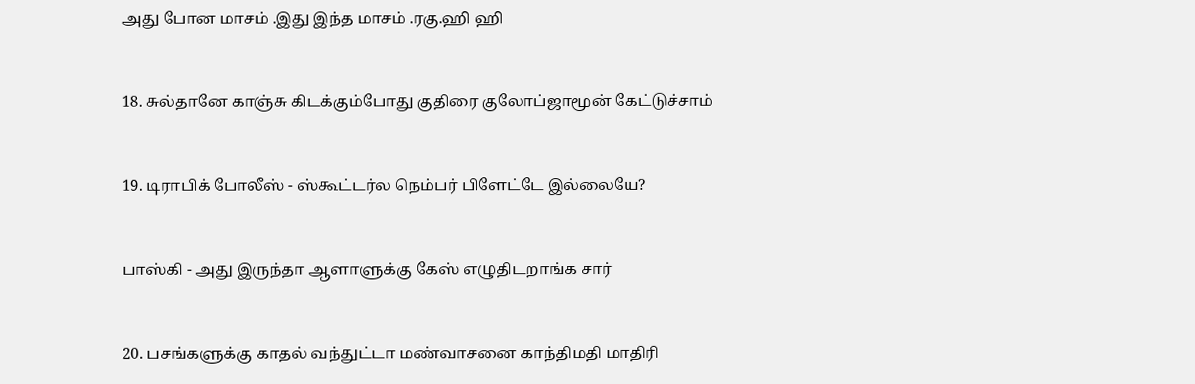அது போன மாசம் .இது இந்த மாசம் .ரகு.ஹி ஹி


18. சுல்தானே காஞ்சு கிடக்கும்போது குதிரை குலோப்ஜாமூன் கேட்டுச்சாம்


19. டிராபிக் போலீஸ் - ஸ்கூட்டர்ல நெம்பர் பிளேட்டே இல்லையே?


பாஸ்கி - அது இருந்தா ஆளாளுக்கு கேஸ் எழுதிடறாங்க சார்


20. பசங்களுக்கு காதல் வந்துட்டா மண்வாசனை காந்திமதி மாதிரி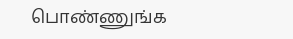பொண்ணுங்க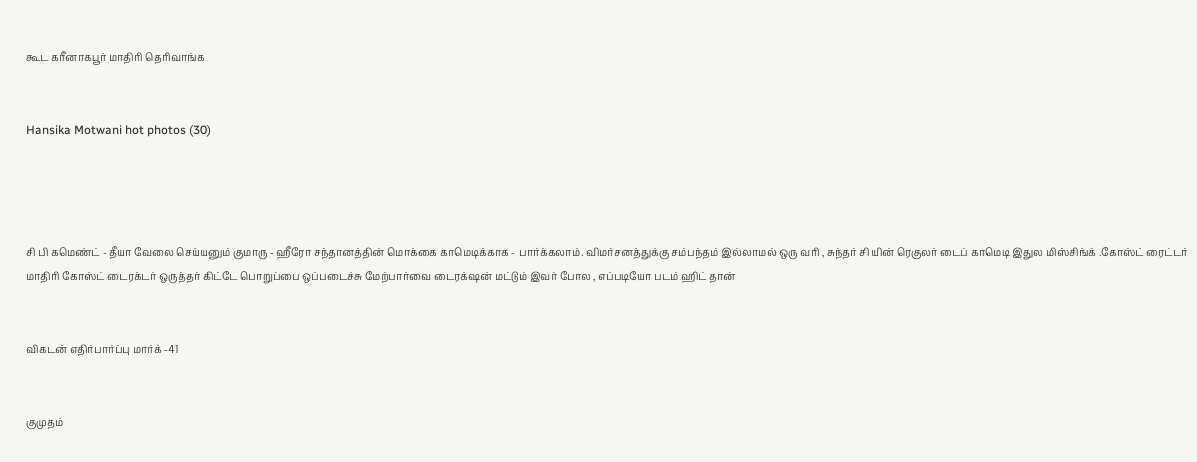கூட கரீனாகபூர் மாதிரி தெரிவாங்க


Hansika Motwani hot photos (30)




சி பி கமெண்ட் - தீயா வேலை செய்யனும் குமாரு - ஹீரோ சந்தானத்தின் மொக்கை காமெடிக்காக - பார்க்கலாம். விமர்சனத்துக்கு சம்பந்தம் இல்லாமல் ஒரு வரி , சுந்தர் சி யின் ரெகுலர் டைப் காமெடி இதுல மிஸ்சிங்க் .கோஸ்ட் ரைட்டர் மாதிரி கோஸ்ட் டைரக்டர் ஒருத்தர் கிட்டே பொறுப்பை ஒப்படைச்சு மேற்பார்வை டைரக்‌ஷன் மட்டும் இவர் போல , எப்படியோ படம் ஹிட் தான்


விகடன் எதிர்பார்ப்பு மார்க் -41


குமுதம்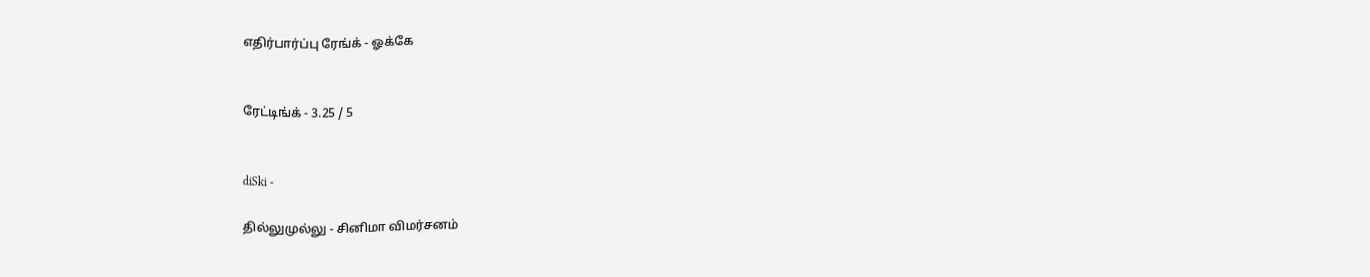எதிர்பார்ப்பு ரேங்க் - ஓக்கே


ரேட்டிங்க் - 3.25 / 5


diSki -

தில்லுமுல்லு - சினிமா விமர்சனம்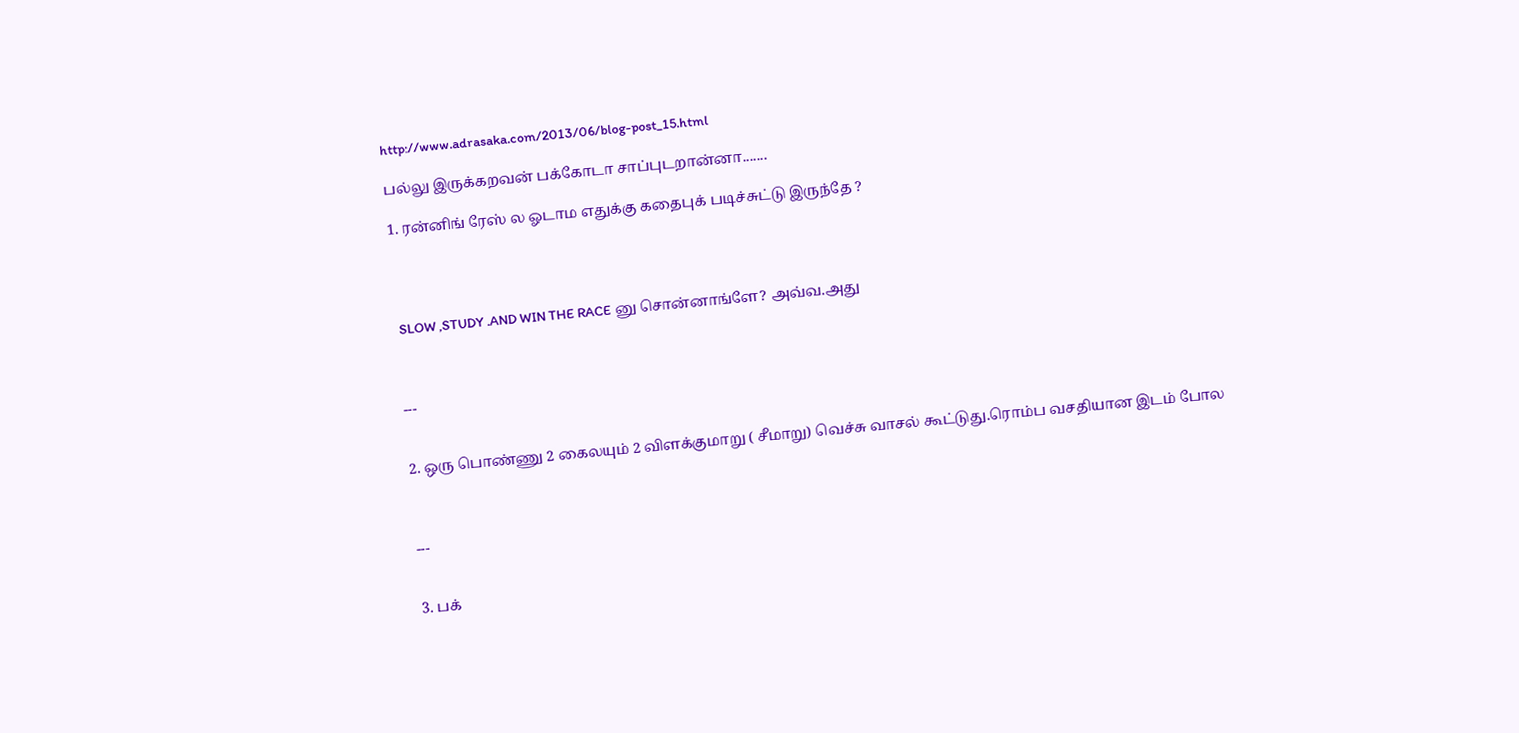http://www.adrasaka.com/2013/06/blog-post_15.html

பல்லு இருக்கறவன் பக்கோடா சாப்புடறான்னா.......

1. ரன்னிங் ரேஸ் ல ஓடாம எதுக்கு கதைபுக் படிச்சுட்டு இருந்தே ?




 SLOW ,STUDY .AND WIN THE RACE னு சொன்னாங்ளே? அவ்வ.அது



---


2. ஒரு பொண்ணு 2 கைலயும் 2 விளக்குமாறு ( சீமாறு) வெச்சு வாசல் கூட்டுது.ரொம்ப வசதியான இடம் போல



---


3. பக்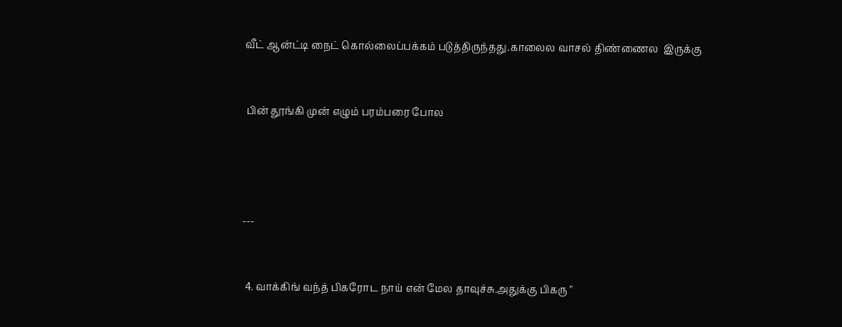வீட் ஆன்ட்டி நைட் கொல்லைப்பக்கம் படுத்திருந்தது.காலைல வாசல் திண்ணைல  இருக்கு


 பின் தூங்கி முன் எழும் பரம்பரை போல




---


 4. வாக்கிங் வந்த் பிகரோட நாய் என் மேல தாவுச்சு.அதுக்கு பிகரு "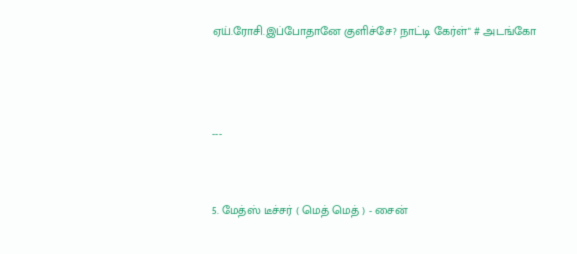ஏய்.ரோசி.இப்போதானே குளிச்சே? நாட்டி கேர்ள்" # அடங்கோ



---


5. மேத்ஸ் டீச்சர் ( மெத் மெத் ) - சைன்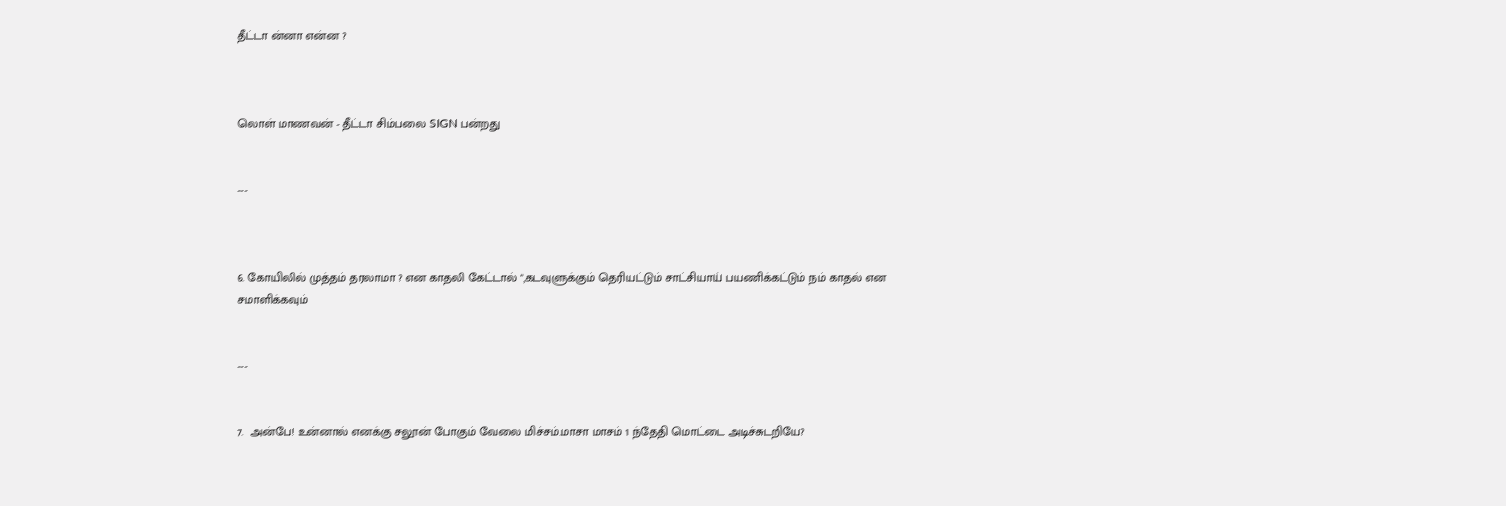தீட்டா ன்னா என்ன ?



லொள் மாணவன் - தீட்டா சிம்பலை SIGN பன்றது


---



6. கோயிலில் முத்தம் தரலாமா ? என காதலி கேட்டால் ",கடவுளுக்கும் தெரியட்டும் சாட்சியாய் பயணிக்கட்டும் நம் காதல் என சமாளிக்கவும்


---


7.  அன்பே! உன்னால் எனக்கு சலூன் போகும் வேலை மிச்சம்.மாசா மாசம் 1 ந்தேதி மொட்டை அடிச்சுடறியே?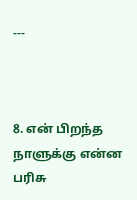---



8. என் பிறந்த நாளுக்கு என்ன பரிசு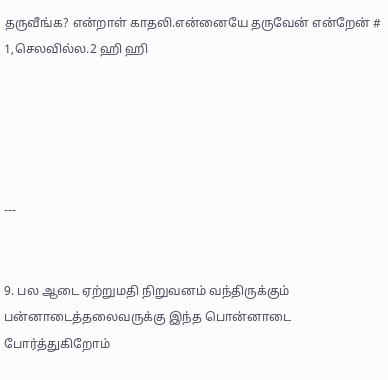தருவீங்க? என்றாள் காதலி.என்னையே தருவேன் என்றேன் # 1,செலவில்ல.2 ஹி ஹி





---


9. பல ஆடை ஏற்றுமதி நிறுவனம் வந்திருக்கும் பன்னாடைத்தலைவருக்கு இந்த பொன்னாடை போர்த்துகிறோம்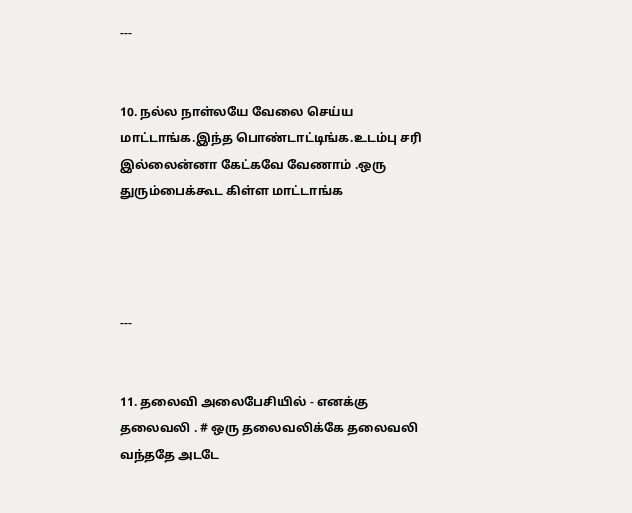---


10. நல்ல நாள்லயே வேலை செய்ய மாட்டாங்க.இந்த பொண்டாட்டிங்க.உடம்பு சரி இல்லைன்னா கேட்கவே வேணாம் .ஒரு துரும்பைக்கூட கிள்ள மாட்டாங்க




---


11. தலைவி அலைபேசியில் - எனக்கு தலைவலி . # ஒரு தலைவலிக்கே தலைவலி வந்ததே அடடே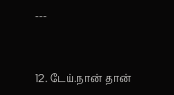---


12. டேய்.நான் தான்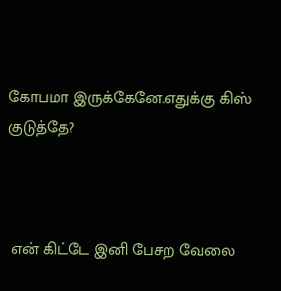கோபமா இருக்கேனே.எதுக்கு கிஸ் குடுத்தே?



 என் கிட்டே இனி பேசற வேலை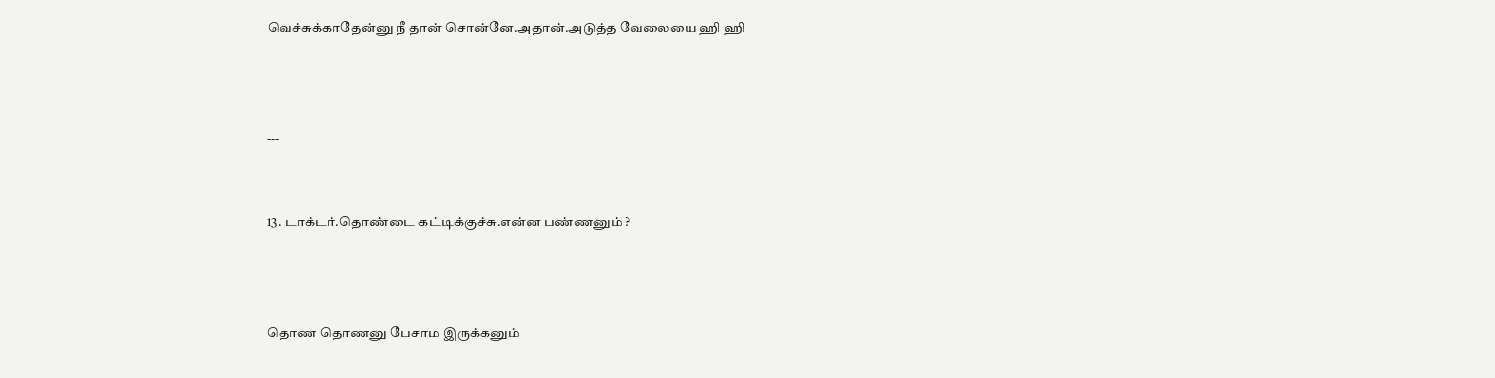வெச்சுக்காதேன்னு நீ தான் சொன்னே.அதான்.அடுத்த வேலையை ஹி ஹி



---


13. டாக்டர்.தொண்டை கட்டிக்குச்சு.என்ன பண்ணனும் ?



தொண தொணனு பேசாம இருக்கனும்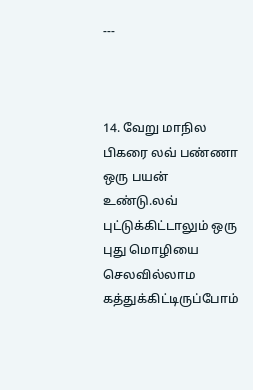---



14. வேறு மாநில பிகரை லவ் பண்ணா ஒரு பயன் உண்டு.லவ் புட்டுக்கிட்டாலும் ஒரு புது மொழியை செலவில்லாம கத்துக்கிட்டிருப்போம்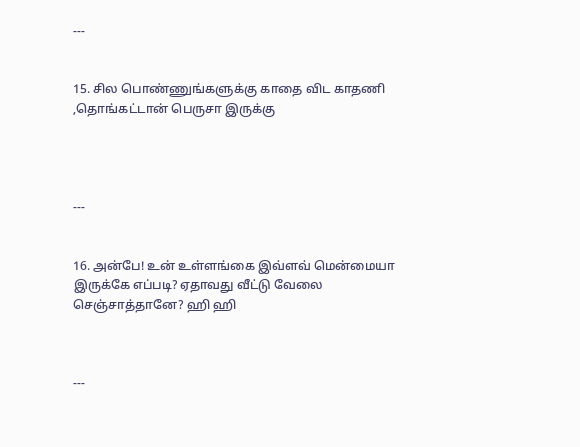---


15. சில பொண்ணுங்களுக்கு காதை விட காதணி ,தொங்கட்டான் பெருசா இருக்கு




---


16. அன்பே! உன் உள்ளங்கை இவ்ளவ் மென்மையா இருக்கே எப்படி? ஏதாவது வீட்டு வேலை செஞ்சாத்தானே? ஹி ஹி



---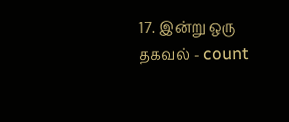17. இன்று ஒரு தகவல் - count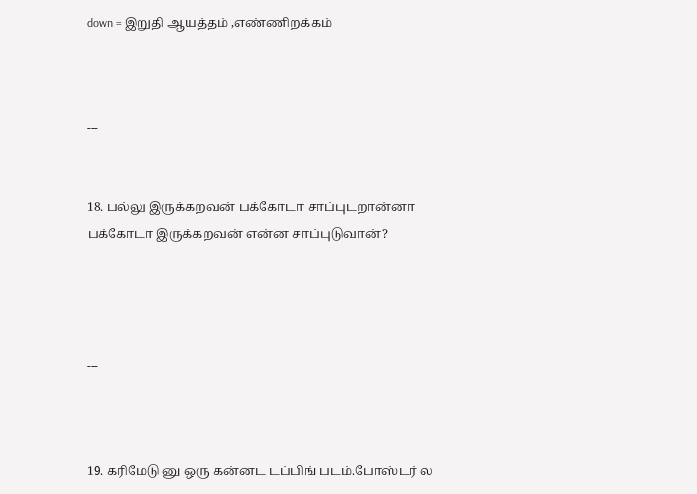down = இறுதி ஆயத்தம் ,எண்ணிறக்கம்



---


18. பல்லு இருக்கறவன் பக்கோடா சாப்புடறான்னா பக்கோடா இருக்கறவன் என்ன சாப்புடுவான்?




---



19. கரிமேடு னு ஒரு கன்னட டப்பிங் படம்.போஸ்டர் ல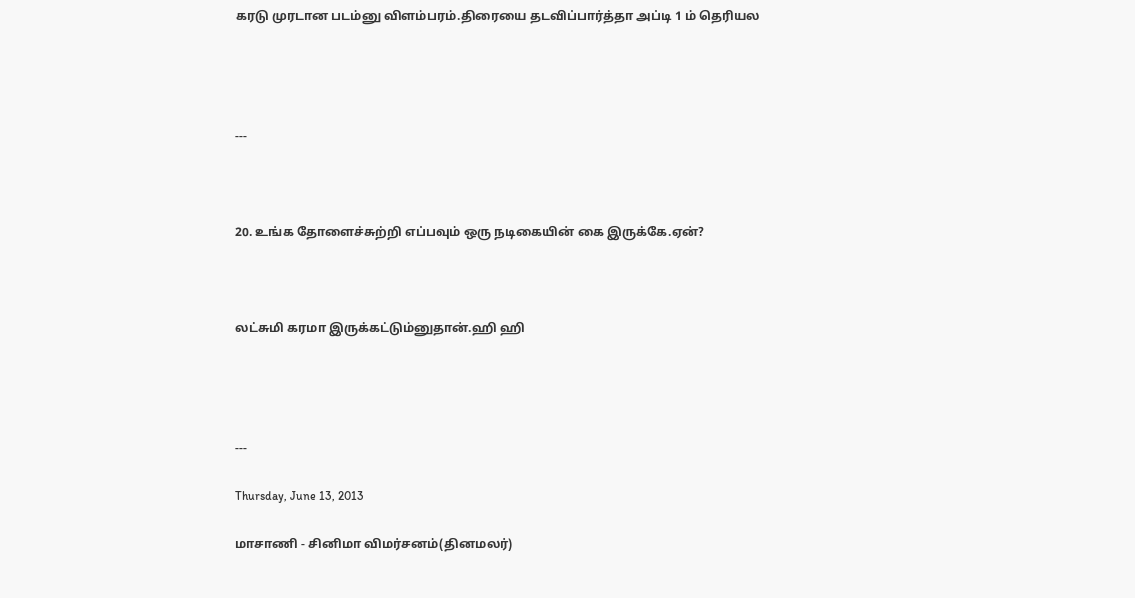கரடு முரடான படம்னு விளம்பரம்.திரையை தடவிப்பார்த்தா அப்டி 1 ம் தெரியல




---



20. உங்க தோளைச்சுற்றி எப்பவும் ஒரு நடிகையின் கை இருக்கே.ஏன்?



லட்சுமி கரமா இருக்கட்டும்னுதான்.ஹி ஹி




---

Thursday, June 13, 2013

மாசாணி - சினிமா விமர்சனம்(தினமலர்)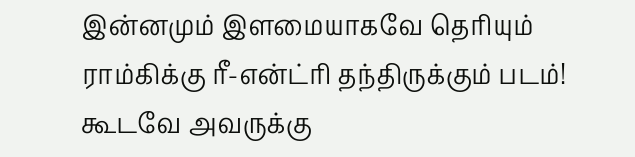இன்னமும் இளமையாகவே தெரியும் ராம்கிக்கு ரீ-என்ட்ரி தந்திருக்கும் படம்! கூடவே அவருக்கு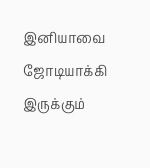இனியாவை ஜோடியாக்கி இருக்கும்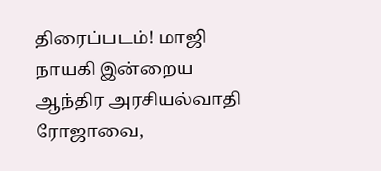திரைப்படம்! மாஜி நாயகி இன்றைய ஆந்திர அரசியல்வாதி ரோஜாவை,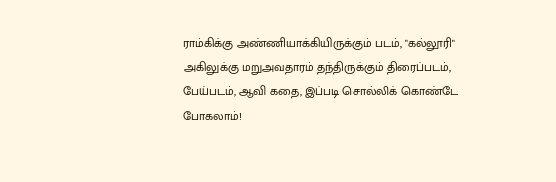ராம்கிக்கு அண்ணியாக்கியிருக்கும் படம், "கல்லூரி" அகிலுக்கு மறுஅவதாரம் தந்திருக்கும் திரைப்படம், பேய்படம், ஆவி கதை, இப்படி சொல்லிக் கொண்டே போகலாம்!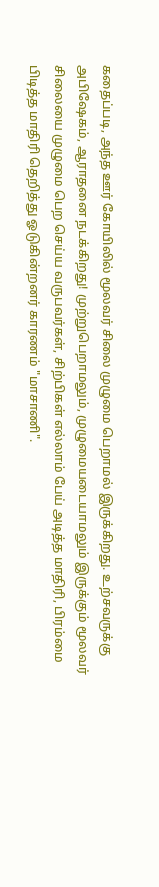கதைப்படி, அந்த ஊர் கோயிலில் மூலவர் சிலை முழுமை பெறாமல் இருக்கிறது. உற்சவருக்கு அபிஷேகம், ஆராதனை நடக்கிறது! முற்றுபெறாமலும், முழுமையடையாமலும் இருக்கும் மூலவர் சிலையை முழுமை பெற செய்ய வருபவர்கள், சிற்பிகள் எல்லாம் பேய் அடித்த மாதிரி, பிரம்மை பிடித்த மாதிரி தெறித்து ஓடுகின்றனர் காரணம் "மாசாணி".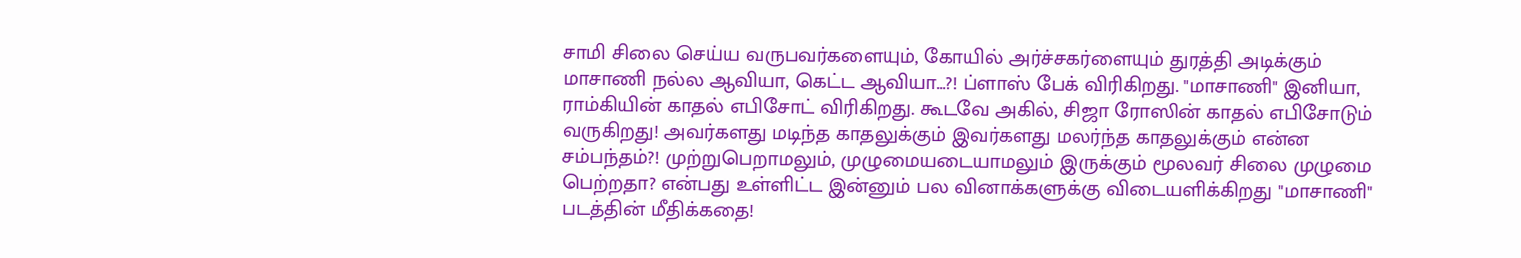சாமி சிலை செய்ய வருபவர்களையும், கோயில் அர்ச்சகர்ளையும் துரத்தி அடிக்கும் மாசாணி நல்ல ஆவியா, கெட்ட ஆவியா...?! ப்ளாஸ் பேக் விரிகிறது. "மாசாணி" இனியா, ராம்கியின் காதல் எபிசோட் விரிகிறது. கூடவே அகில், சிஜா ரோஸின் காதல் எபிசோடும் வருகிறது! அவர்களது மடிந்த காதலுக்கும் இவர்களது மலர்ந்த காதலுக்கும் என்ன சம்பந்தம்?! முற்றுபெறாமலும், முழுமையடையாமலும் இருக்கும் மூலவர் சிலை முழுமை பெற்றதா? என்பது உள்ளிட்ட இன்னும் பல வினாக்களுக்கு விடையளிக்கிறது "மாசாணி" படத்தின் மீதிக்கதை!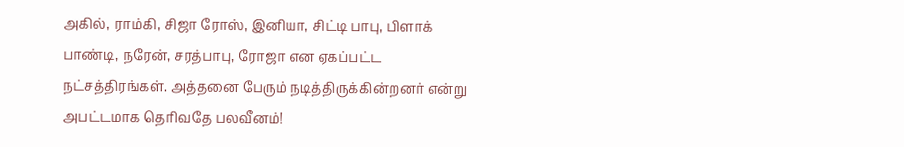அகில், ராம்கி, சிஜா ரோஸ், இனியா, சிட்டி பாபு, பிளாக் பாண்டி, நரேன், சரத்பாபு, ரோஜா என ஏகப்பட்ட நட்சத்திரங்கள். அத்தனை பேரும் நடித்திருக்கின்றனர் என்று அபட்டமாக தெரிவதே பலவீனம்!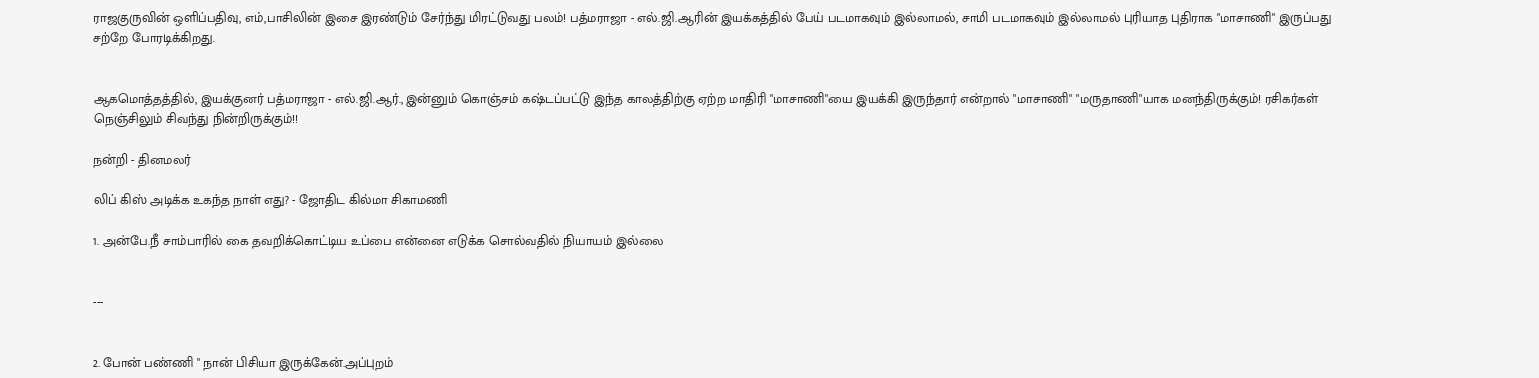ராஜகுருவின் ஒளிப்பதிவு, எம்,பாசிலின் இசை இரண்டும் சேர்ந்து மிரட்டுவது பலம்! பத்மராஜா - எல்.ஜி.ஆரின் இயக்கத்தில் பேய் படமாகவும் இல்லாமல், சாமி படமாகவும் இல்லாமல் புரியாத புதிராக "மாசாணி" இருப்பது சற்றே போரடிக்கிறது.


ஆகமொத்தத்தில், இயக்குனர் பத்மராஜா - எல்.ஜி.ஆர்., இன்னும் கொஞ்சம் கஷ்டப்பட்டு இந்த காலத்திற்கு ஏற்ற மாதிரி "மாசாணி"யை இயக்கி இருந்தார் என்றால் "மாசாணி" "மருதாணி"யாக மனந்திருக்கும்! ரசிகர்கள் நெஞ்சிலும் சிவந்து நின்றிருக்கும்!!

நன்றி - தினமலர்

லிப் கிஸ் அடிக்க உகந்த நாள் எது? - ஜோதிட கில்மா சிகாமணி

1. அன்பே.நீ சாம்பாரில் கை தவறிக்கொட்டிய உப்பை என்னை எடுக்க சொல்வதில் நியாயம் இல்லை


---


2. போன் பண்ணி " நான் பிசியா இருக்கேன்.அப்புறம்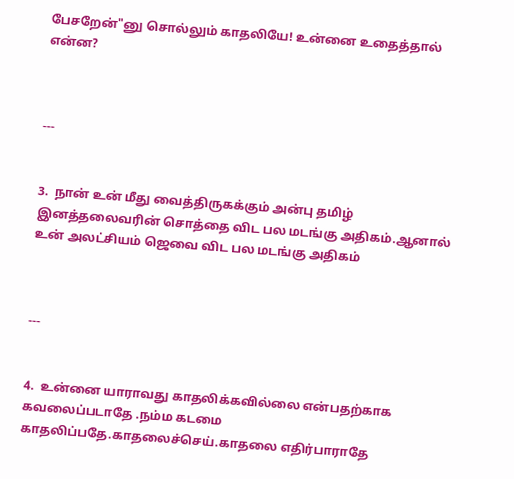பேசறேன்"னு சொல்லும் காதலியே! உன்னை உதைத்தால் என்ன?



---


3.  நான் உன் மீது வைத்திருகக்கும் அன்பு தமிழ் இனத்தலைவரின் சொத்தை விட பல மடங்கு அதிகம்.ஆனால் உன் அலட்சியம் ஜெவை விட பல மடங்கு அதிகம்



---


4.  உன்னை யாராவது காதலிக்கவில்லை என்பதற்காக கவலைப்படாதே .நம்ம கடமை காதலிப்பதே.காதலைச்செய்.காதலை எதிர்பாராதே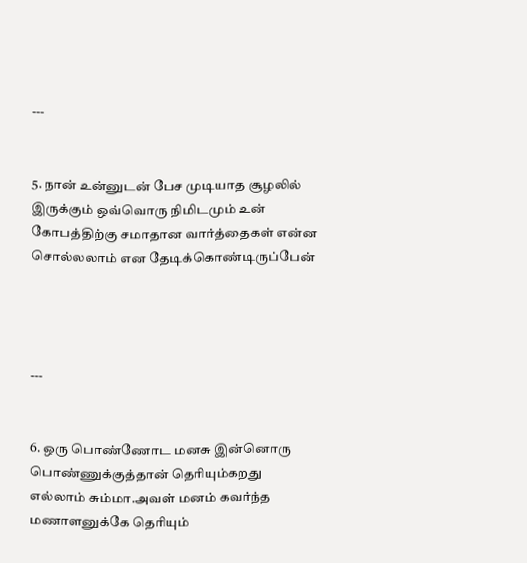---


5. நான் உன்னுடன் பேச முடியாத சூழலில் இருக்கும் ஒவ்வொரு நிமிடமும் உன் கோபத்திற்கு சமாதான வார்த்தைகள் என்ன சொல்லலாம் என தேடிக்கொண்டிருப்பேன்




---


6. ஒரு பொண்ணோட மனசு இன்னொரு பொண்ணுக்குத்தான் தெரியும்கறது எல்லாம் சும்மா.அவள் மனம் கவர்ந்த மணாளனுக்கே தெரியும்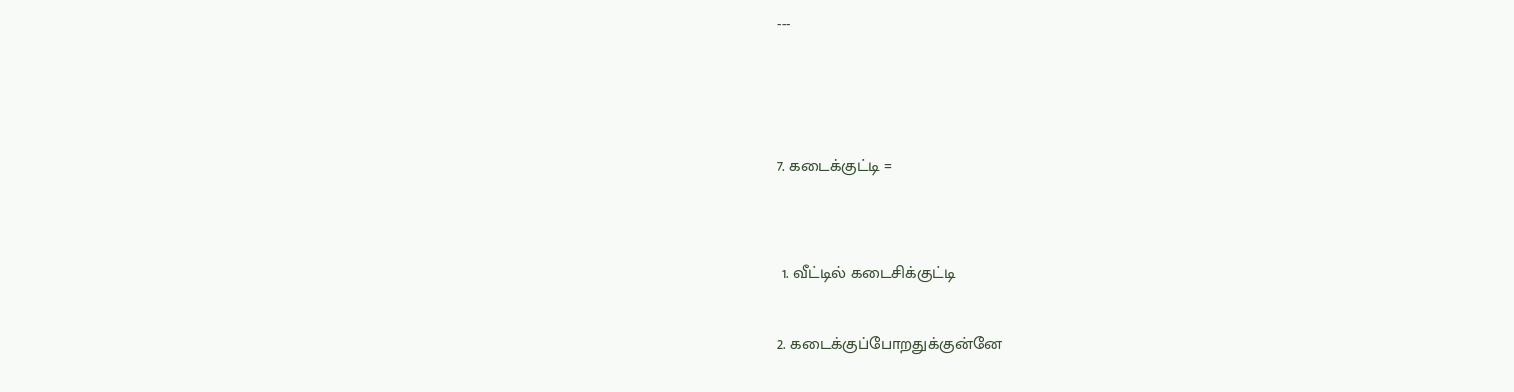---



7. கடைக்குட்டி =


 1. வீட்டில் கடைசிக்குட்டி

2. கடைக்குப்போறதுக்குன்னே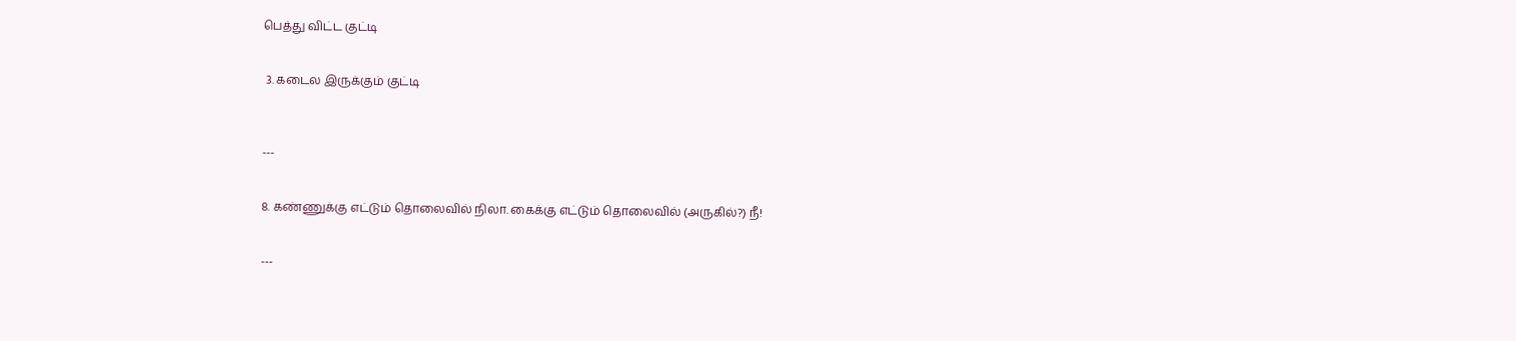பெத்து விட்ட குட்டி


 3. கடைல இருக்கும் குட்டி



---


8. கண்ணுக்கு எட்டும் தொலைவில் நிலா. கைக்கு எட்டும் தொலைவில் (அருகில்?) நீ!


---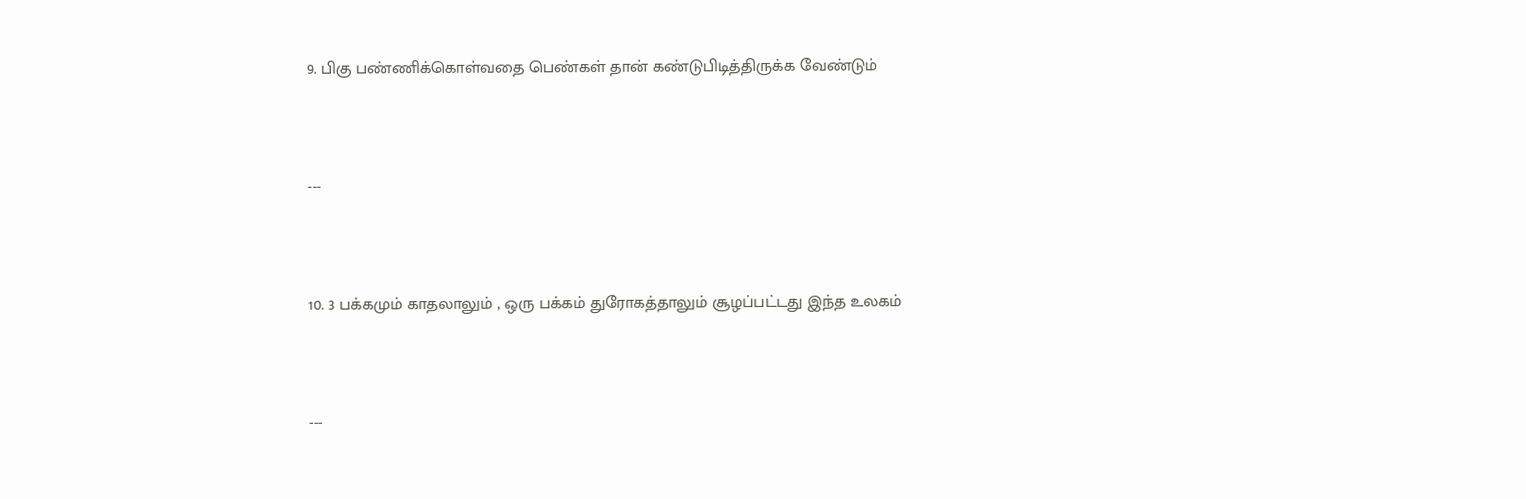9. பிகு பண்ணிக்கொள்வதை பெண்கள் தான் கண்டுபிடித்திருக்க வேண்டும்



---



10. 3 பக்கமும் காதலாலும் , ஒரு பக்கம் துரோகத்தாலும் சூழப்பட்டது இந்த உலகம்



---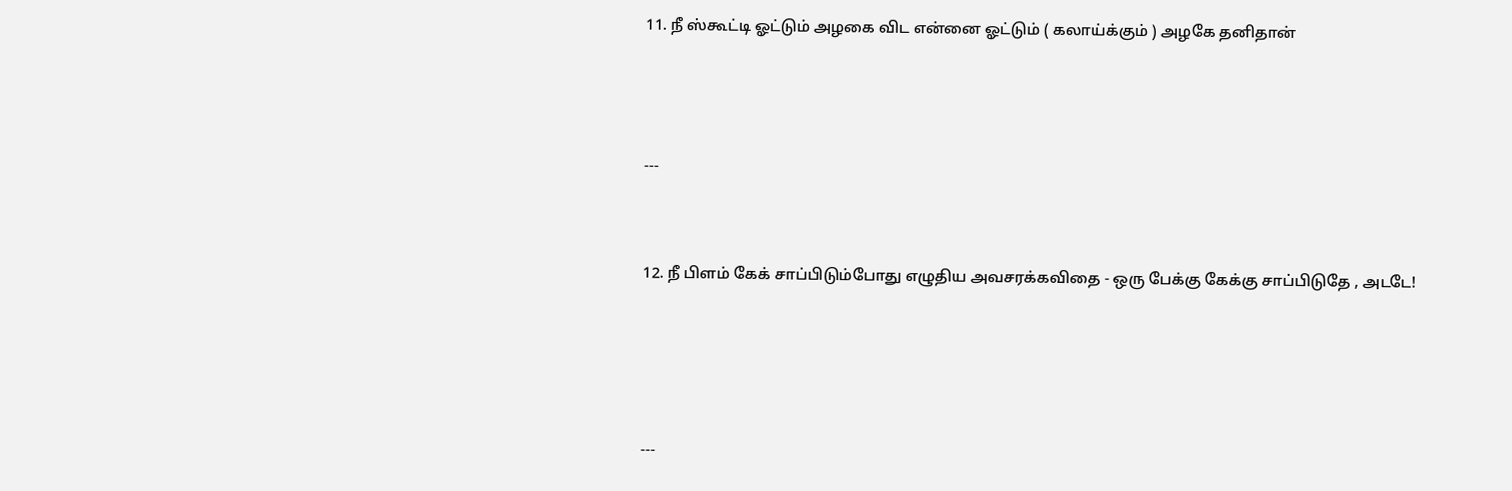11. நீ ஸ்கூட்டி ஓட்டும் அழகை விட என்னை ஓட்டும் ( கலாய்க்கும் ) அழகே தனிதான்



---


12. நீ பிளம் கேக் சாப்பிடும்போது எழுதிய அவசரக்கவிதை - ஒரு பேக்கு கேக்கு சாப்பிடுதே , அடடே!




---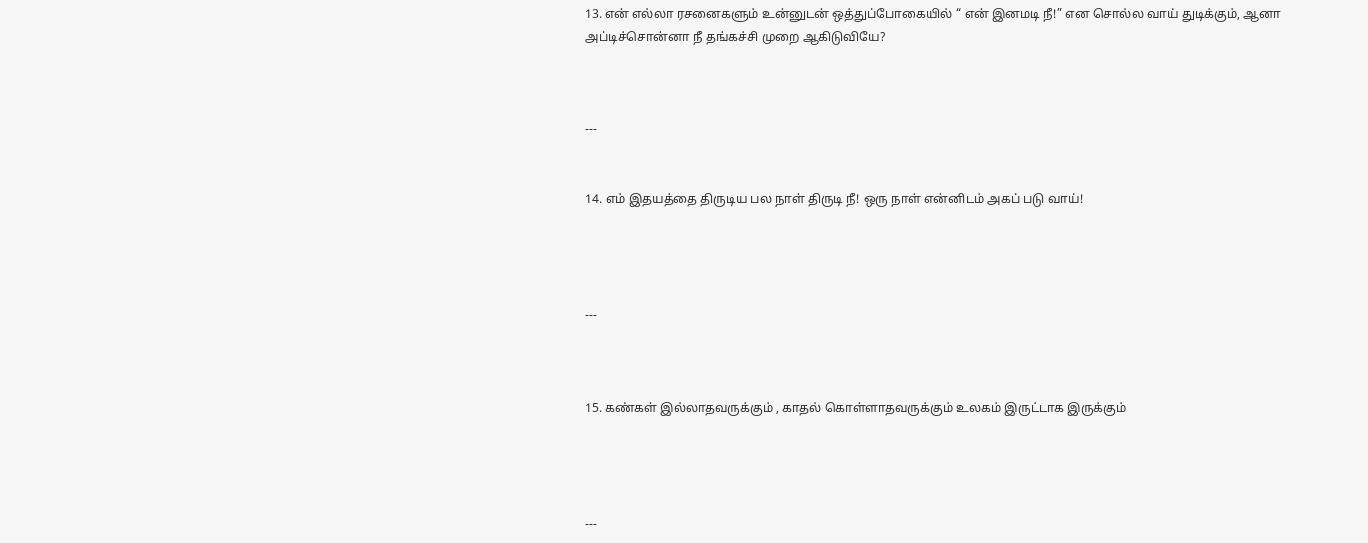13. என் எல்லா ரசனைகளும் உன்னுடன் ஒத்துப்போகையில் “ என் இனமடி நீ!” என சொல்ல வாய் துடிக்கும், ஆனா அப்டிச்சொன்னா நீ தங்கச்சி முறை ஆகிடுவியே?



---


14. எம் இதயத்தை திருடிய பல நாள் திருடி நீ! ஒரு நாள் என்னிடம் அகப் படு வாய்!




---



15. கண்கள் இல்லாதவருக்கும் , காதல் கொள்ளாதவருக்கும் உலகம் இருட்டாக இருக்கும்




---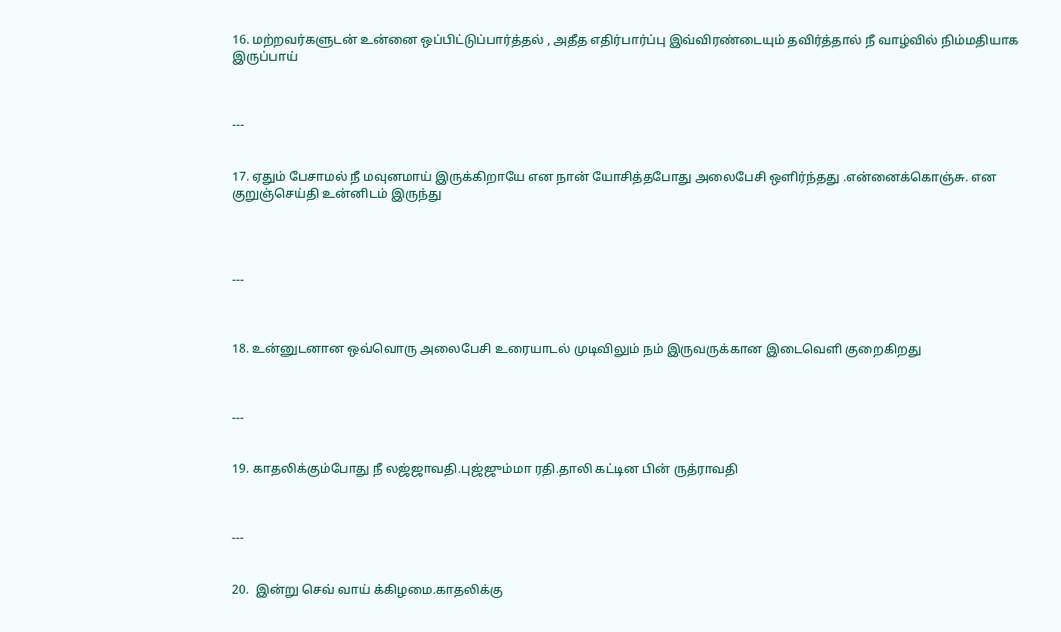16. மற்றவர்களுடன் உன்னை ஒப்பிட்டுப்பார்த்தல் , அதீத எதிர்பார்ப்பு இவ்விரண்டையும் தவிர்த்தால் நீ வாழ்வில் நிம்மதியாக இருப்பாய்



---


17. ஏதும் பேசாமல் நீ மவுனமாய் இருக்கிறாயே என நான் யோசித்தபோது அலைபேசி ஒளிர்ந்தது .என்னைக்கொஞ்சு. என குறுஞ்செய்தி உன்னிடம் இருந்து




---



18. உன்னுடனான ஒவ்வொரு அலைபேசி உரையாடல் முடிவிலும் நம் இருவருக்கான இடைவெளி குறைகிறது



---


19. காதலிக்கும்போது நீ லஜ்ஜாவதி.புஜ்ஜும்மா ரதி.தாலி கட்டின பின் ருத்ராவதி



---


20.  இன்று செவ் வாய் க்கிழமை.காதலிக்கு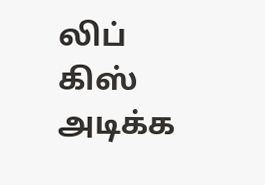லிப் கிஸ் அடிக்க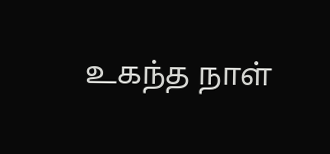உகந்த நாள்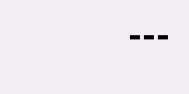---